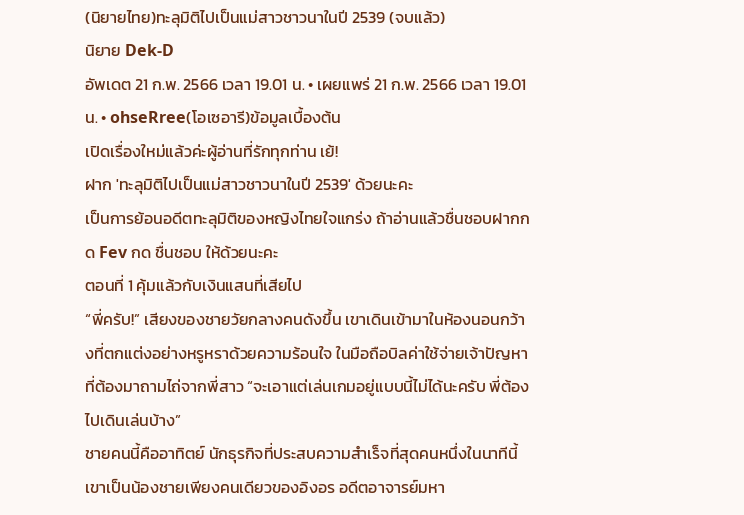(นิยายไทย)ทะลุมิติไปเป็นแม่สาวชาวนาในปี 2539 (จบแล้ว)
นิยาย Dek-D
อัพเดต 21 ก.พ. 2566 เวลา 19.01 น. • เผยแพร่ 21 ก.พ. 2566 เวลา 19.01 น. • ohseRree(โอเซอารี)ข้อมูลเบื้องต้น
เปิดเรื่องใหม่แล้วค่ะผู้อ่านที่รักทุกท่าน เย้!
ฝาก 'ทะลุมิติไปเป็นแม่สาวชาวนาในปี 2539' ด้วยนะคะ
เป็นการย้อนอดีตทะลุมิติของหญิงไทยใจแกร่ง ถ้าอ่านแล้วชื่นชอบฝากกด Fev กด ชื่นชอบ ให้ด้วยนะคะ
ตอนที่ 1 คุ้มแล้วกับเงินแสนที่เสียไป
“พี่ครับ!” เสียงของชายวัยกลางคนดังขึ้น เขาเดินเข้ามาในห้องนอนกว้างที่ตกแต่งอย่างหรูหราด้วยความร้อนใจ ในมือถือบิลค่าใช้จ่ายเจ้าปัญหาที่ต้องมาถามไถ่จากพี่สาว “จะเอาแต่เล่นเกมอยู่แบบนี้ไม่ได้นะครับ พี่ต้องไปเดินเล่นบ้าง”
ชายคนนี้คืออาทิตย์ นักธุรกิจที่ประสบความสำเร็จที่สุดคนหนึ่งในนาทีนี้ เขาเป็นน้องชายเพียงคนเดียวของอิงอร อดีตอาจารย์มหา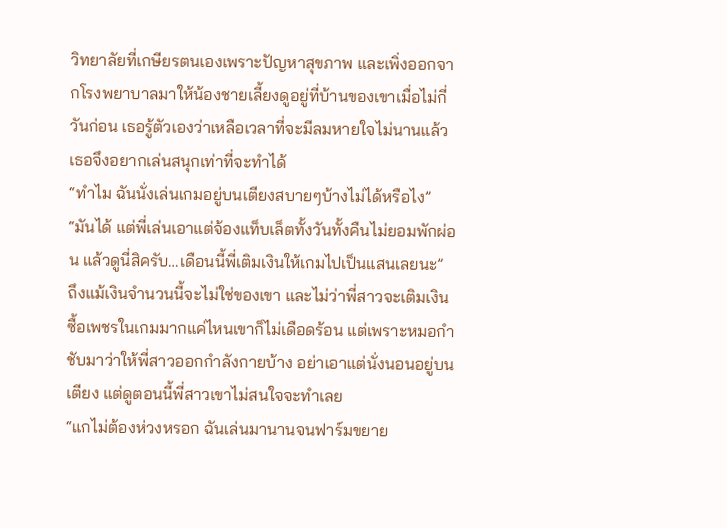วิทยาลัยที่เกษียรตนเองเพราะปัญหาสุขภาพ และเพิ่งออกจากโรงพยาบาลมาให้น้องชายเลี้ยงดูอยู่ที่บ้านของเขาเมื่อไม่กี่วันก่อน เธอรู้ตัวเองว่าเหลือเวลาที่จะมีลมหายใจไม่นานแล้ว เธอจึงอยากเล่นสนุกเท่าที่จะทำได้
“ทำไม ฉันนั่งเล่นเกมอยู่บนเตียงสบายๆบ้างไม่ได้หรือไง”
“มันได้ แต่พี่เล่นเอาแต่จ้องแท็บเล็ตทั้งวันทั้งคืนไม่ยอมพักผ่อน แล้วดูนี่สิครับ…เดือนนี้พี่เติมเงินให้เกมไปเป็นแสนเลยนะ” ถึงแม้เงินจำนวนนี้จะไม่ใช่ของเขา และไม่ว่าพี่สาวจะเติมเงินซื้อเพชรในเกมมากแค่ไหนเขาก็ไม่เดือดร้อน แต่เพราะหมอกำชับมาว่าให้พี่สาวออกกำลังกายบ้าง อย่าเอาแต่นั่งนอนอยู่บนเตียง แต่ดูตอนนี้พี่สาวเขาไม่สนใจจะทำเลย
“แกไม่ต้องห่วงหรอก ฉันเล่นมานานจนฟาร์มขยาย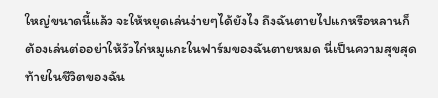ใหญ่ขนาดนี้แล้ว จะให้หยุดเล่นง่ายๆได้ยังไง ถึงฉันตายไปแกหรือหลานก็ต้องเล่นต่ออย่าให้วัวไก่หมูแกะในฟาร์มของฉันตายหมด นี่เป็นความสุขสุดท้ายในชีวิตของฉัน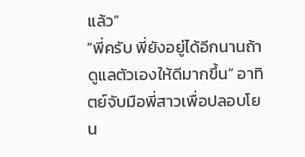แล้ว”
“พี่ครับ พี่ยังอยู่ได้อีกนานถ้าดูแลตัวเองให้ดีมากขึ้น” อาทิตย์จับมือพี่สาวเพื่อปลอบโยน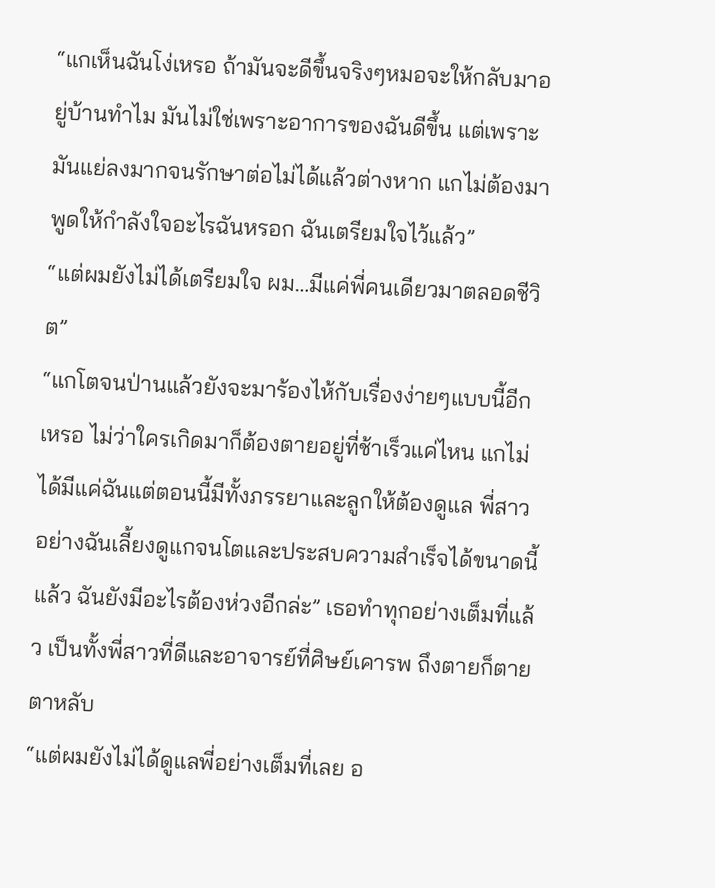“แกเห็นฉันโง่เหรอ ถ้ามันจะดีขึ้นจริงๆหมอจะให้กลับมาอยู่บ้านทำไม มันไม่ใช่เพราะอาการของฉันดีขึ้น แต่เพราะมันแย่ลงมากจนรักษาต่อไม่ได้แล้วต่างหาก แกไม่ต้องมาพูดให้กำลังใจอะไรฉันหรอก ฉันเตรียมใจไว้แล้ว”
“แต่ผมยังไม่ได้เตรียมใจ ผม…มีแค่พี่คนเดียวมาตลอดชีวิต”
“แกโตจนป่านแล้วยังจะมาร้องไห้กับเรื่องง่ายๆแบบนี้อีกเหรอ ไม่ว่าใครเกิดมาก็ต้องตายอยู่ที่ช้าเร็วแค่ไหน แกไม่ได้มีแค่ฉันแต่ตอนนี้มีทั้งภรรยาและลูกให้ต้องดูแล พี่สาวอย่างฉันเลี้ยงดูแกจนโตและประสบความสำเร็จได้ขนาดนี้แล้ว ฉันยังมีอะไรต้องห่วงอีกล่ะ” เธอทำทุกอย่างเต็มที่แล้ว เป็นทั้งพี่สาวที่ดีและอาจารย์ที่ศิษย์เคารพ ถึงตายก็ตายตาหลับ
“แต่ผมยังไม่ได้ดูแลพี่อย่างเต็มที่เลย อ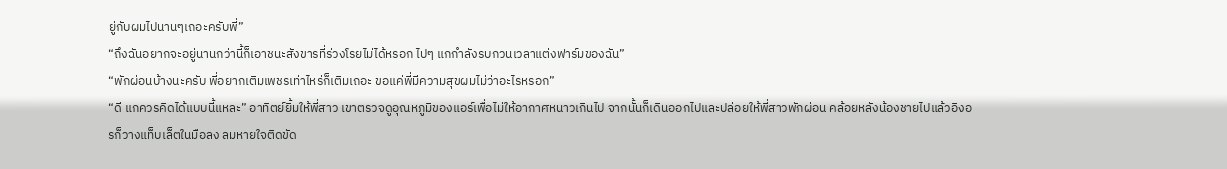ยู่กับผมไปนานๆเถอะครับพี่”
“ถึงฉันอยากจะอยู่นานกว่านี้ก็เอาชนะสังขารที่ร่วงโรยไม่ได้หรอก ไปๆ แกกำลังรบกวนเวลาแต่งฟาร์มของฉัน”
“พักผ่อนบ้างนะครับ พี่อยากเติมเพชรเท่าไหร่ก็เติมเถอะ ขอแค่พี่มีความสุขผมไม่ว่าอะไรหรอก”
“ดี แกควรคิดได้แบบนี้แหละ” อาทิตย์ยิ้มให้พี่สาว เขาตรวจดูอุณหภูมิของแอร์เพื่อไม่ให้อากาศหนาวเกินไป จากนั้นก็เดินออกไปและปล่อยให้พี่สาวพักผ่อน คล้อยหลังน้องชายไปแล้วอิงอรก็วางแท็บเล็ตในมือลง ลมหายใจติดขัด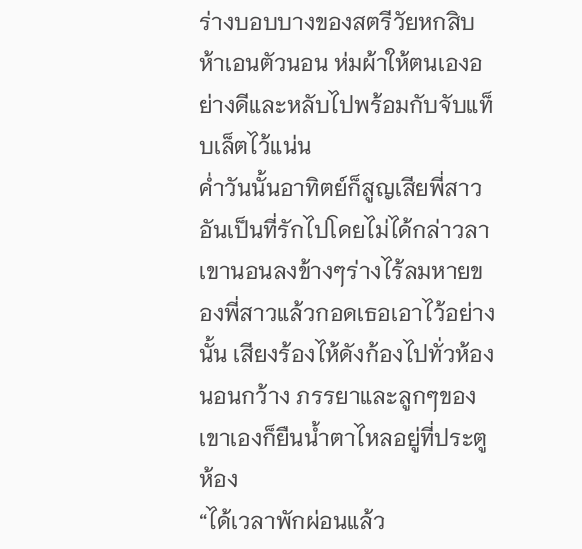ร่างบอบบางของสตรีวัยหกสิบห้าเอนตัวนอน ห่มผ้าให้ตนเองอย่างดีและหลับไปพร้อมกับจับแท็บเล็ตไว้แน่น
ค่ำวันนั้นอาทิตย์ก็สูญเสียพี่สาวอันเป็นที่รักไปโดยไม่ได้กล่าวลา เขานอนลงข้างๆร่างไร้ลมหายของพี่สาวแล้วกอดเธอเอาไว้อย่างนั้น เสียงร้องไห้ดังก้องไปทั่วห้องนอนกว้าง ภรรยาและลูกๆของเขาเองก็ยืนน้ำตาไหลอยู่ที่ประตูห้อง
“ได้เวลาพักผ่อนแล้ว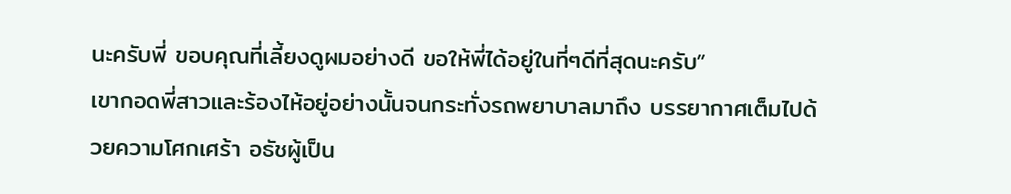นะครับพี่ ขอบคุณที่เลี้ยงดูผมอย่างดี ขอให้พี่ได้อยู่ในที่ๆดีที่สุดนะครับ”
เขากอดพี่สาวและร้องไห้อยู่อย่างนั้นจนกระทั่งรถพยาบาลมาถึง บรรยากาศเต็มไปด้วยความโศกเศร้า อธัชผู้เป็น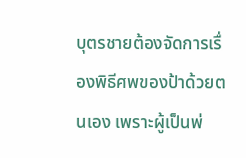บุตรชายต้องจัดการเรื่องพิธีศพของป้าด้วยตนเอง เพราะผู้เป็นพ่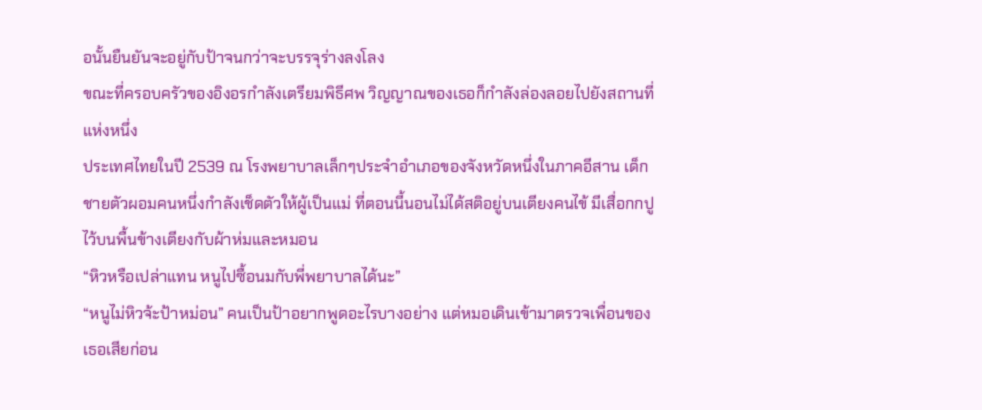อนั้นยืนยันจะอยู่กับป้าจนกว่าจะบรรจุร่างลงโลง
ขณะที่ครอบครัวของอิงอรกำลังเตรียมพิธีศพ วิญญาณของเธอก็กำลังล่องลอยไปยังสถานที่แห่งหนึ่ง
ประเทศไทยในปี 2539 ณ โรงพยาบาลเล็กๆประจำอำเภอของจังหวัดหนึ่งในภาคอีสาน เด็กชายตัวผอมคนหนึ่งกำลังเช็ดตัวให้ผู้เป็นแม่ ที่ตอนนี้นอนไม่ได้สติอยู่บนเตียงคนไข้ มีเสื่อกกปูไว้บนพื้นข้างเตียงกับผ้าห่มและหมอน
“หิวหรือเปล่าแทน หนูไปซื้อนมกับพี่พยาบาลได้นะ”
“หนูไม่หิวจ้ะป้าหม่อน” คนเป็นป้าอยากพูดอะไรบางอย่าง แต่หมอเดินเข้ามาตรวจเพื่อนของเธอเสียก่อน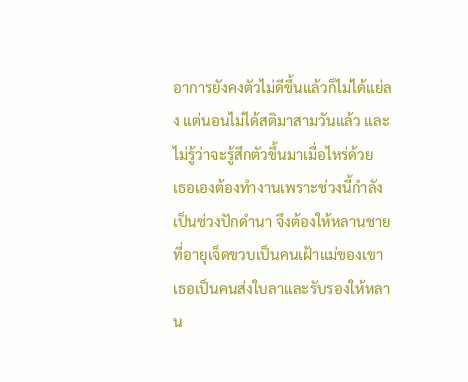อาการยังคงตัวไม่ดีขึ้นแล้วก็ไม่ได้แย่ลง แต่นอนไม่ได้สติมาสามวันแล้ว และไม่รู้ว่าจะรู้สึกตัวขึ้นมาเมื่อไหร่ด้วย
เธอเองต้องทำงานเพราะช่วงนี้กำลังเป็นช่วงปักดำนา จึงต้องให้หลานชายที่อายุเจ็ดขวบเป็นคนเฝ้าแม่ของเขา เธอเป็นคนส่งใบลาและรับรองให้หลาน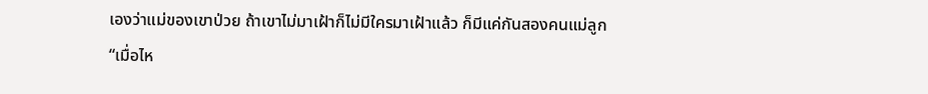เองว่าแม่ของเขาป่วย ถ้าเขาไม่มาเฝ้าก็ไม่มีใครมาเฝ้าแล้ว ก็มีแค่กันสองคนแม่ลูก
“เมื่อไห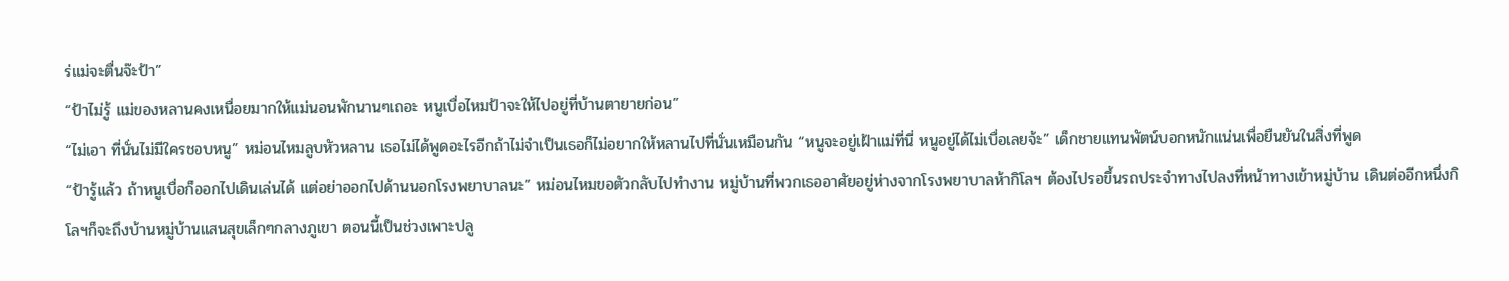ร่แม่จะตื่นจ๊ะป้า”
“ป้าไม่รู้ แม่ของหลานคงเหนื่อยมากให้แม่นอนพักนานๆเถอะ หนูเบื่อไหมป้าจะให้ไปอยู่ที่บ้านตายายก่อน”
“ไม่เอา ที่นั่นไม่มีใครชอบหนู” หม่อนไหมลูบหัวหลาน เธอไม่ได้พูดอะไรอีกถ้าไม่จำเป็นเธอก็ไม่อยากให้หลานไปที่นั่นเหมือนกัน “หนูจะอยู่เฝ้าแม่ที่นี่ หนูอยู่ได้ไม่เบื่อเลยจ้ะ” เด็กชายแทนพัตน์บอกหนักแน่นเพื่อยืนยันในสิ่งที่พูด
“ป้ารู้แล้ว ถ้าหนูเบื่อก็ออกไปเดินเล่นได้ แต่อย่าออกไปด้านนอกโรงพยาบาลนะ” หม่อนไหมขอตัวกลับไปทำงาน หมู่บ้านที่พวกเธออาศัยอยู่ห่างจากโรงพยาบาลห้ากิโลฯ ต้องไปรอขึ้นรถประจำทางไปลงที่หน้าทางเข้าหมู่บ้าน เดินต่ออีกหนึ่งกิโลฯก็จะถึงบ้านหมู่บ้านแสนสุขเล็กๆกลางภูเขา ตอนนี้เป็นช่วงเพาะปลู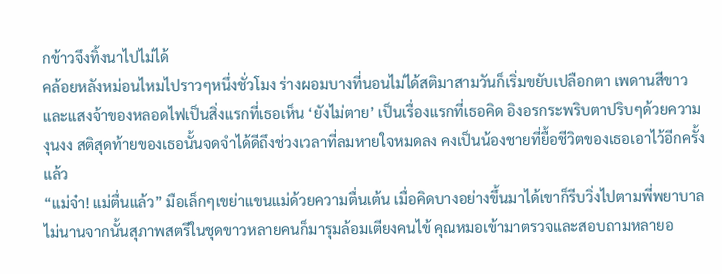กข้าวจึงทิ้งนาไปไม่ได้
คล้อยหลังหม่อนไหมไปราวๆหนึ่งชั่วโมง ร่างผอมบางที่นอนไม่ได้สติมาสามวันก็เริ่มขยับเปลือกตา เพดานสีขาวและแสงจ้าของหลอดไฟเป็นสิ่งแรกที่เธอเห็น ‘ยังไม่ตาย’ เป็นเรื่องแรกที่เธอคิด อิงอรกระพริบตาปริบๆด้วยความงุนงง สติสุดท้ายของเธอนั้นจดจำได้ดีถึงช่วงเวลาที่ลมหายใจหมดลง คงเป็นน้องชายที่ยื้อชีวิตของเธอเอาไว้อีกครั้งแล้ว
“แม่จ๋า! แม่ตื่นแล้ว” มือเล็กๆเขย่าแขนแม่ด้วยความตื่นเต้น เมื่อคิดบางอย่างขึ้นมาได้เขาก็รีบวิ่งไปตามพี่พยาบาล ไม่นานจากนั้นสุภาพสตรีในชุดขาวหลายคนก็มารุมล้อมเตียงคนไข้ คุณหมอเข้ามาตรวจและสอบถามหลายอ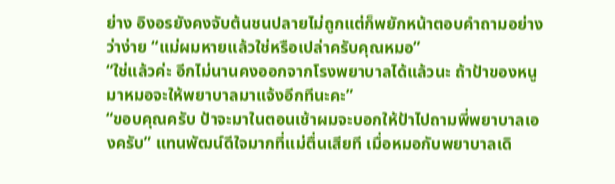ย่าง อิงอรยังคงจับต้นชนปลายไม่ถูกแต่ก็พยักหน้าตอบคำถามอย่างว่าง่าย “แม่ผมหายแล้วใช่หรือเปล่าครับคุณหมอ”
“ใช่แล้วค่ะ อีกไม่นานคงออกจากโรงพยาบาลได้แล้วนะ ถ้าป้าของหนูมาหมอจะให้พยาบาลมาแจ้งอีกทีนะคะ”
“ขอบคุณครับ ป้าจะมาในตอนเช้าผมจะบอกให้ป้าไปถามพี่พยาบาลเองครับ” แทนพัฒน์ดีใจมากที่แม่ตื่นเสียที เมื่อหมอกับพยาบาลเดิ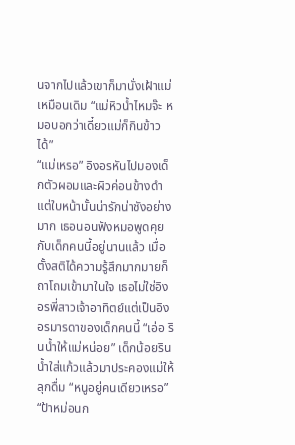นจากไปแล้วเขาก็มานั่งเฝ้าแม่เหมือนเดิม “แม่หิวน้ำไหมจ๊ะ หมอบอกว่าเดี๋ยวแม่ก็กินข้าวได้”
“แม่เหรอ” อิงอรหันไปมองเด็กตัวผอมและผิวค่อนข้างดำ แต่ใบหน้านั้นน่ารักน่าชังอย่างมาก เธอนอนฟังหมอพูดคุยกับเด็กคนนี้อยู่นานแล้ว เมื่อตั้งสติได้ความรู้สึกมากมายก็ถาโถมเข้ามาในใจ เธอไม่ใช่อิงอรพี่สาวเจ้าอาทิตย์แต่เป็นอิงอรมารดาของเด็กคนนี้ “เอ่อ รินน้ำให้แม่หน่อย” เด็กน้อยรินน้ำใส่แก้วแล้วมาประคองแม่ให้ลุกดื่ม “หนูอยู่คนเดียวเหรอ”
“ป้าหม่อนก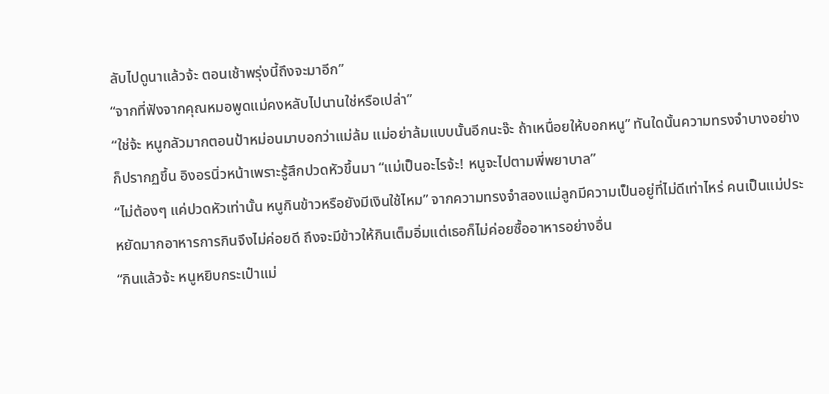ลับไปดูนาแล้วจ้ะ ตอนเช้าพรุ่งนี้ถึงจะมาอีก”
“จากที่ฟังจากคุณหมอพูดแม่คงหลับไปนานใช่หรือเปล่า”
“ใช่จ้ะ หนูกลัวมากตอนป้าหม่อนมาบอกว่าแม่ล้ม แม่อย่าล้มแบบนั้นอีกนะจ๊ะ ถ้าเหนื่อยให้บอกหนู” ทันใดนั้นความทรงจำบางอย่างก็ปรากฏขึ้น อิงอรนิ่วหน้าเพราะรู้สึกปวดหัวขึ้นมา “แม่เป็นอะไรจ้ะ! หนูจะไปตามพี่พยาบาล”
“ไม่ต้องๆ แค่ปวดหัวเท่านั้น หนูกินข้าวหรือยังมีเงินใช้ไหม” จากความทรงจำสองแม่ลูกมีความเป็นอยู่ที่ไม่ดีเท่าไหร่ คนเป็นแม่ประหยัดมากอาหารการกินจึงไม่ค่อยดี ถึงจะมีข้าวให้กินเต็มอิ่มแต่เธอก็ไม่ค่อยซื้ออาหารอย่างอื่น
“กินแล้วจ้ะ หนูหยิบกระเป๋าแม่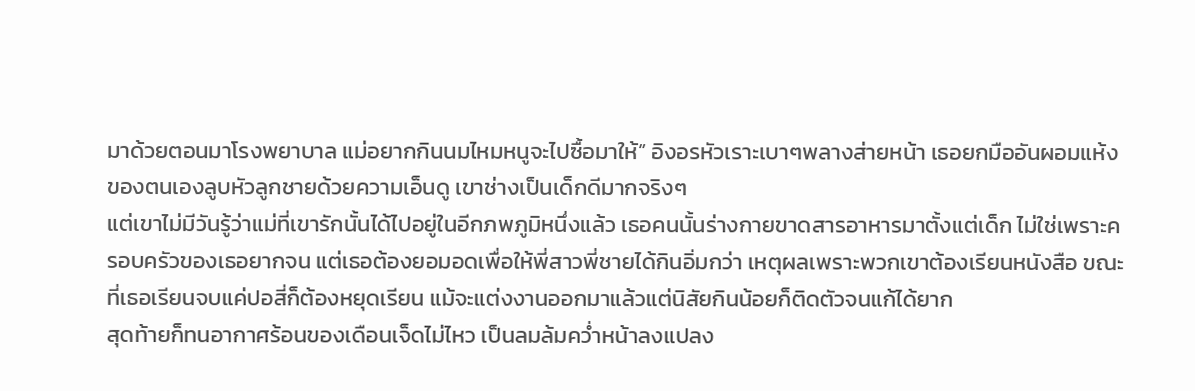มาด้วยตอนมาโรงพยาบาล แม่อยากกินนมไหมหนูจะไปซื้อมาให้” อิงอรหัวเราะเบาๆพลางส่ายหน้า เธอยกมืออันผอมแห้งของตนเองลูบหัวลูกชายด้วยความเอ็นดู เขาช่างเป็นเด็กดีมากจริงๆ
แต่เขาไม่มีวันรู้ว่าแม่ที่เขารักนั้นได้ไปอยู่ในอีกภพภูมิหนึ่งแล้ว เธอคนนั้นร่างกายขาดสารอาหารมาตั้งแต่เด็ก ไม่ใช่เพราะครอบครัวของเธอยากจน แต่เธอต้องยอมอดเพื่อให้พี่สาวพี่ชายได้กินอิ่มกว่า เหตุผลเพราะพวกเขาต้องเรียนหนังสือ ขณะที่เธอเรียนจบแค่ปอสี่ก็ต้องหยุดเรียน แม้จะแต่งงานออกมาแล้วแต่นิสัยกินน้อยก็ติดตัวจนแก้ได้ยาก
สุดท้ายก็ทนอากาศร้อนของเดือนเจ็ดไม่ไหว เป็นลมล้มคว่ำหน้าลงแปลง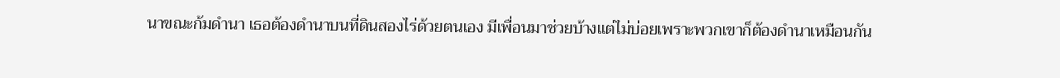นาขณะก้มดำนา เธอต้องดำนาบนที่ดินสองไร่ด้วยตนเอง มีเพื่อนมาช่วยบ้างแต่ไม่บ่อยเพราะพวกเขาก็ต้องดำนาเหมือนกัน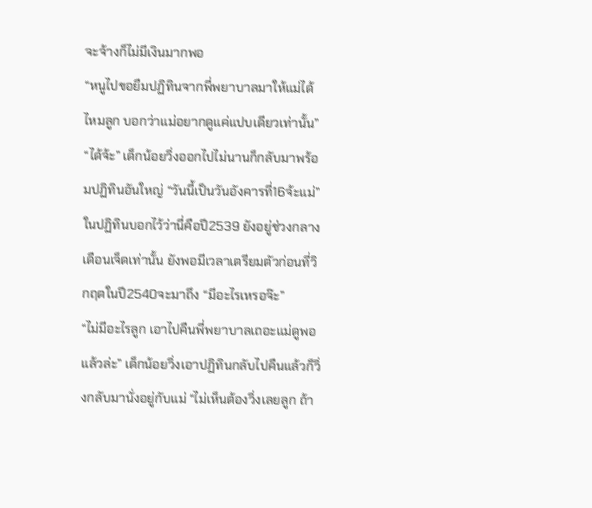จะจ้างก็ไม่มีเงินมากพอ
“หนูไปขอยืมปฏิทินจากพี่พยาบาลมาให้แม่ได้ไหมลูก บอกว่าแม่อยากดูแค่แปบเดียวเท่านั้น”
“ได้จ้ะ” เด็กน้อยวิ่งออกไปไม่นานก็กลับมาพร้อมปฏิทินอันใหญ่ “วันนี้เป็นวันอังคารที่16จ้ะแม่” ในปฏิทินบอกไว้ว่านี่คือปี2539 ยังอยู่ช่วงกลางเดือนเจ็ดเท่านั้น ยังพอมีเวลาเตรียมตัวก่อนที่วิกฤตในปี2540จะมาถึง “มีอะไรเหรอจ๊ะ”
“ไม่มีอะไรลูก เอาไปคืนพี่พยาบาลเถอะแม่ดูพอแล้วล่ะ” เด็กน้อยวิ่งเอาปฏิทินกลับไปคืนแล้วก็วิ่งกลับมานั่งอยู่กับแม่ “ไม่เห็นต้องวิ่งเลยลูก ถ้า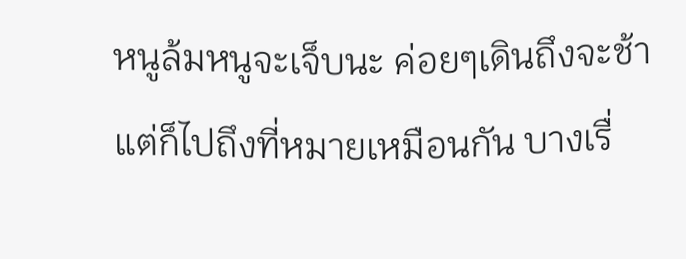หนูล้มหนูจะเจ็บนะ ค่อยๆเดินถึงจะช้าแต่ก็ไปถึงที่หมายเหมือนกัน บางเรื่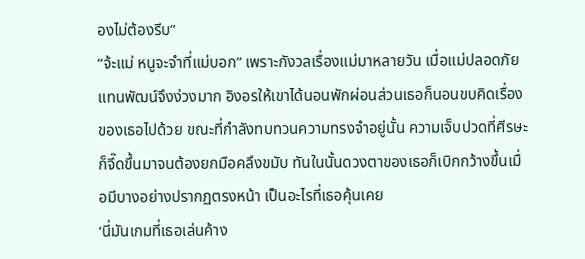องไม่ต้องรีบ”
“จ้ะแม่ หนูจะจำที่แม่บอก” เพราะกังวลเรื่องแม่มาหลายวัน เมื่อแม่ปลอดภัยแทนพัฒน์จึงง่วงมาก อิงอรให้เขาได้นอนพักผ่อนส่วนเธอก็นอนขบคิดเรื่องของเธอไปด้วย ขณะที่กำลังทบทวนความทรงจำอยู่นั้น ความเจ็บปวดที่ศีรษะก็จี๊ดขึ้นมาจนต้องยกมือคลึงขมับ ทันในนั้นดวงตาของเธอก็เบิกกว้างขึ้นเมื่อมีบางอย่างปรากฏตรงหน้า เป็นอะไรที่เธอคุ้นเคย
‘นี่มันเกมที่เธอเล่นค้าง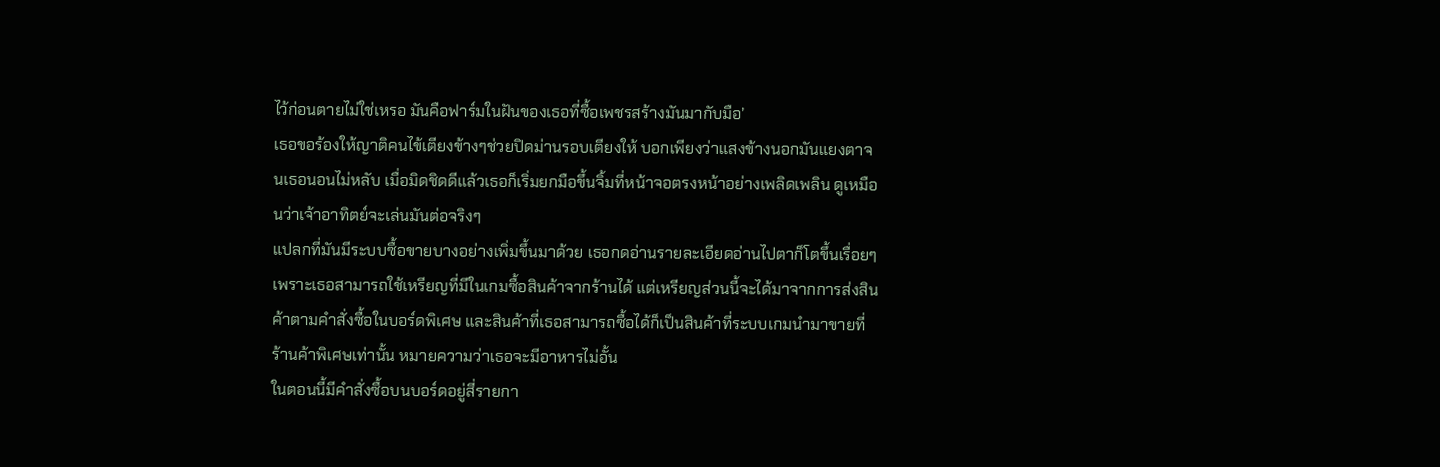ไว้ก่อนตายไม่ใช่เหรอ มันคือฟาร์มในฝันของเธอที่ซื้อเพชรสร้างมันมากับมือ’
เธอขอร้องให้ญาติคนไข้เตียงข้างๆช่วยปิดม่านรอบเตียงให้ บอกเพียงว่าแสงข้างนอกมันแยงตาจนเธอนอนไม่หลับ เมื่อมิดชิดดีแล้วเธอก็เริ่มยกมือขึ้นจิ้มที่หน้าจอตรงหน้าอย่างเพลิดเพลิน ดูเหมือนว่าเจ้าอาทิตย์จะเล่นมันต่อจริงๆ
แปลกที่มันมีระบบซื้อขายบางอย่างเพิ่มขึ้นมาด้วย เธอกดอ่านรายละเอียดอ่านไปตาก็โตขึ้นเรื่อยๆ เพราะเธอสามารถใช้เหรียญที่มีในเกมซื้อสินค้าจากร้านได้ แต่เหรียญส่วนนี้จะได้มาจากการส่งสินค้าตามคำสั่งซื้อในบอร์ดพิเศษ และสินค้าที่เธอสามารถซื้อได้ก็เป็นสินค้าที่ระบบเกมนำมาขายที่ร้านค้าพิเศษเท่านั้น หมายความว่าเธอจะมีอาหารไม่อั้น
ในตอนนี้มีคำสั่งซื้อบนบอร์ดอยู่สี่รายกา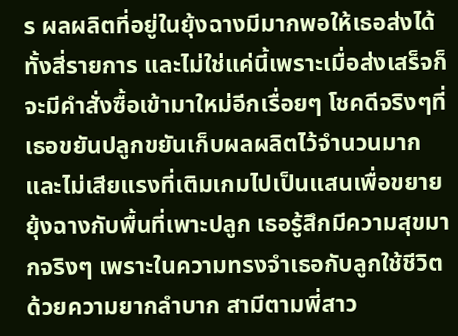ร ผลผลิตที่อยู่ในยุ้งฉางมีมากพอให้เธอส่งได้ทั้งสี่รายการ และไม่ใช่แค่นี้เพราะเมื่อส่งเสร็จก็จะมีคำสั่งซื้อเข้ามาใหม่อีกเรื่อยๆ โชคดีจริงๆที่เธอขยันปลูกขยันเก็บผลผลิตไว้จำนวนมาก
และไม่เสียแรงที่เติมเกมไปเป็นแสนเพื่อขยายยุ้งฉางกับพื้นที่เพาะปลูก เธอรู้สึกมีความสุขมากจริงๆ เพราะในความทรงจำเธอกับลูกใช้ชีวิตด้วยความยากลำบาก สามีตามพี่สาว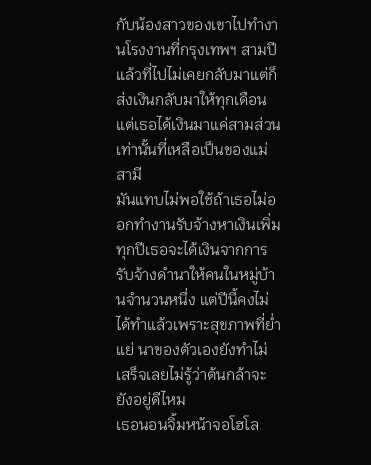กับน้องสาวของเขาไปทำงานโรงงานที่กรุงเทพฯ สามปีแล้วที่ไปไม่เคยกลับมาแต่ก็ส่งเงินกลับมาให้ทุกเดือน แต่เธอได้เงินมาแค่สามส่วนเท่านั้นที่เหลือเป็นของแม่สามี
มันแทบไม่พอใช้ถ้าเธอไม่ออกทำงานรับจ้างหาเงินเพิ่ม ทุกปีเธอจะได้เงินจากการรับจ้างดำนาให้คนในหมู่บ้านจำนวนหนึ่ง แต่ปีนี้คงไม่ได้ทำแล้วเพราะสุขภาพที่ย่ำแย่ นาของตัวเองยังทำไม่เสร็จเลยไม่รู้ว่าต้นกล้าจะยังอยู่ดีไหม
เธอนอนจิ้มหน้าจอโฮโล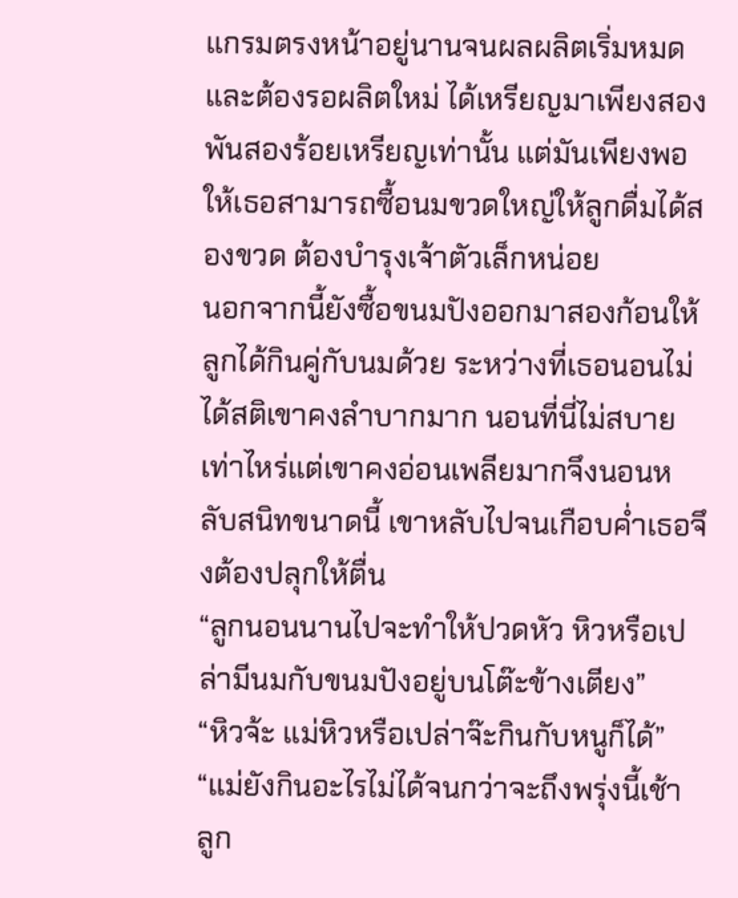แกรมตรงหน้าอยู่นานจนผลผลิตเริ่มหมดและต้องรอผลิตใหม่ ได้เหรียญมาเพียงสองพันสองร้อยเหรียญเท่านั้น แต่มันเพียงพอให้เธอสามารถซื้อนมขวดใหญ่ให้ลูกดื่มได้สองขวด ต้องบำรุงเจ้าตัวเล็กหน่อย
นอกจากนี้ยังซื้อขนมปังออกมาสองก้อนให้ลูกได้กินคู่กับนมด้วย ระหว่างที่เธอนอนไม่ได้สติเขาคงลำบากมาก นอนที่นี่ไม่สบายเท่าไหร่แต่เขาคงอ่อนเพลียมากจึงนอนหลับสนิทขนาดนี้ เขาหลับไปจนเกือบค่ำเธอจึงต้องปลุกให้ตื่น
“ลูกนอนนานไปจะทำให้ปวดหัว หิวหรือเปล่ามีนมกับขนมปังอยู่บนโต๊ะข้างเตียง”
“หิวจ้ะ แม่หิวหรือเปล่าจ๊ะกินกับหนูก็ได้”
“แม่ยังกินอะไรไม่ได้จนกว่าจะถึงพรุ่งนี้เช้า ลูก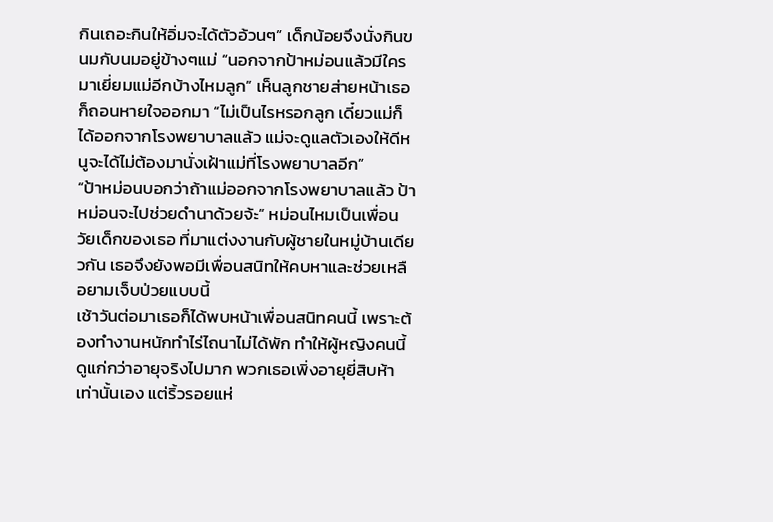กินเถอะกินให้อิ่มจะได้ตัวอ้วนๆ” เด็กน้อยจึงนั่งกินขนมกับนมอยู่ข้างๆแม่ “นอกจากป้าหม่อนแล้วมีใครมาเยี่ยมแม่อีกบ้างไหมลูก” เห็นลูกชายส่ายหน้าเธอก็ถอนหายใจออกมา “ไม่เป็นไรหรอกลูก เดี๋ยวแม่ก็ได้ออกจากโรงพยาบาลแล้ว แม่จะดูแลตัวเองให้ดีหนูจะได้ไม่ต้องมานั่งเฝ้าแม่ที่โรงพยาบาลอีก”
“ป้าหม่อนบอกว่าถ้าแม่ออกจากโรงพยาบาลแล้ว ป้าหม่อนจะไปช่วยดำนาด้วยจ้ะ” หม่อนไหมเป็นเพื่อนวัยเด็กของเธอ ที่มาแต่งงานกับผู้ชายในหมู่บ้านเดียวกัน เธอจึงยังพอมีเพื่อนสนิทให้คบหาและช่วยเหลือยามเจ็บป่วยแบบนี้
เช้าวันต่อมาเธอก็ได้พบหน้าเพื่อนสนิทคนนี้ เพราะต้องทำงานหนักทำไร่ไถนาไม่ได้พัก ทำให้ผู้หญิงคนนี้ดูแก่กว่าอายุจริงไปมาก พวกเธอเพิ่งอายุยี่สิบห้าเท่านั้นเอง แต่ริ้วรอยแห่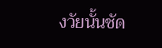งวัยนั้นชัด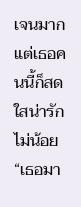เจนมาก แต่เธอคนนี้ก็สดใสน่ารักไม่น้อย
“เธอมา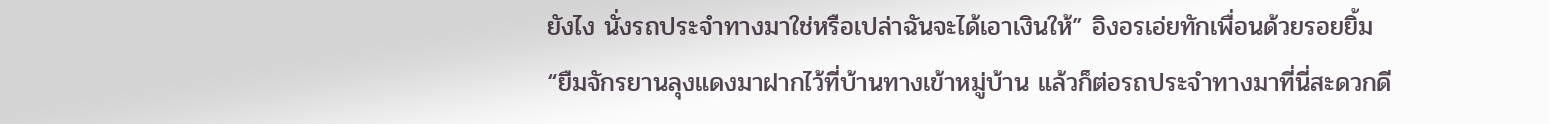ยังไง นั่งรถประจำทางมาใช่หรือเปล่าฉันจะได้เอาเงินให้” อิงอรเอ่ยทักเพื่อนด้วยรอยยิ้ม
“ยืมจักรยานลุงแดงมาฝากไว้ที่บ้านทางเข้าหมู่บ้าน แล้วก็ต่อรถประจำทางมาที่นี่สะดวกดี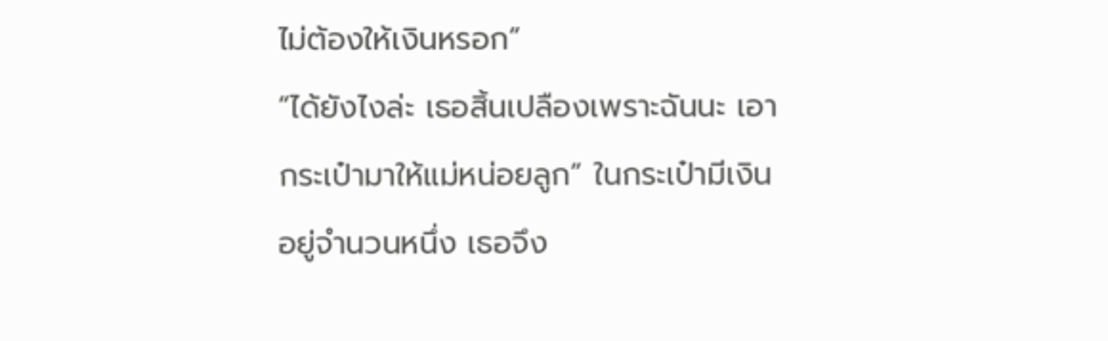ไม่ต้องให้เงินหรอก”
“ได้ยังไงล่ะ เธอสิ้นเปลืองเพราะฉันนะ เอากระเป๋ามาให้แม่หน่อยลูก” ในกระเป๋ามีเงินอยู่จำนวนหนึ่ง เธอจึง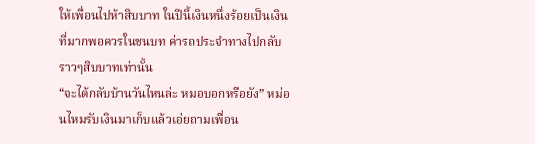ให้เพื่อนไปห้าสิบบาท ในปีนี้เงินหนึ่งร้อยเป็นเงินที่มากพอควรในชนบท ค่ารถประจำทางไปกลับราวๆสิบบาทเท่านั้น
“จะได้กลับบ้านวันไหนล่ะ หมอบอกหรือยัง” หม่อนไหมรับเงินมาเก็บแล้วเอ่ยถามเพื่อน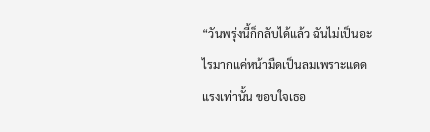“วันพรุ่งนี้ก็กลับได้แล้ว ฉันไม่เป็นอะไรมากแค่หน้ามืดเป็นลมเพราะแดดแรงเท่านั้น ขอบใจเธอ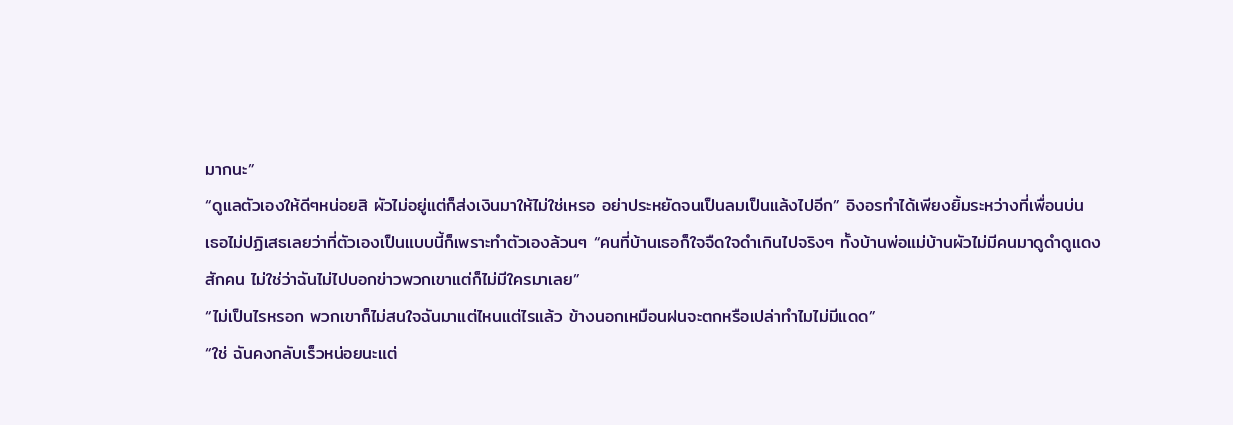มากนะ”
“ดูแลตัวเองให้ดีๆหน่อยสิ ผัวไม่อยู่แต่ก็ส่งเงินมาให้ไม่ใช่เหรอ อย่าประหยัดจนเป็นลมเป็นแล้งไปอีก” อิงอรทำได้เพียงยิ้มระหว่างที่เพื่อนบ่น เธอไม่ปฏิเสธเลยว่าที่ตัวเองเป็นแบบนี้ก็เพราะทำตัวเองล้วนๆ “คนที่บ้านเธอก็ใจจืดใจดำเกินไปจริงๆ ทั้งบ้านพ่อแม่บ้านผัวไม่มีคนมาดูดำดูแดงสักคน ไม่ใช่ว่าฉันไม่ไปบอกข่าวพวกเขาแต่ก็ไม่มีใครมาเลย”
“ไม่เป็นไรหรอก พวกเขาก็ไม่สนใจฉันมาแต่ไหนแต่ไรแล้ว ข้างนอกเหมือนฝนจะตกหรือเปล่าทำไมไม่มีแดด”
“ใช่ ฉันคงกลับเร็วหน่อยนะแต่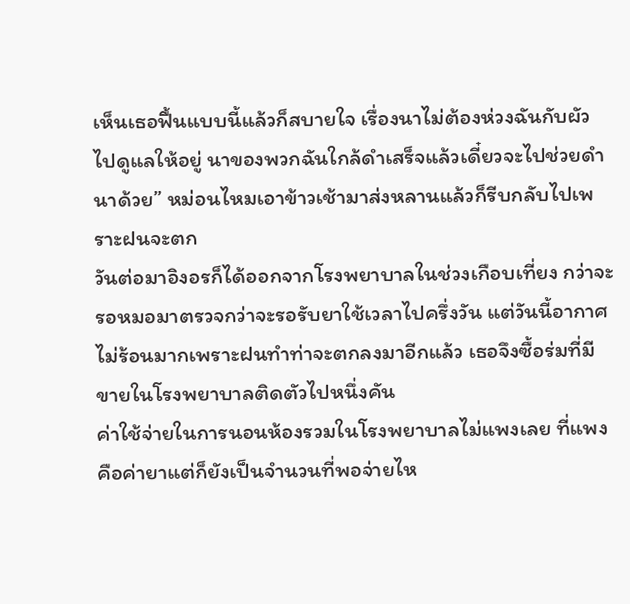เห็นเธอฟื้นแบบนี้แล้วก็สบายใจ เรื่องนาไม่ต้องห่วงฉันกับผัวไปดูแลให้อยู่ นาของพวกฉันใกล้ดำเสร็จแล้วเดี๋ยวจะไปช่วยดำนาด้วย” หม่อนไหมเอาข้าวเช้ามาส่งหลานแล้วก็รีบกลับไปเพราะฝนจะตก
วันต่อมาอิงอรก็ได้ออกจากโรงพยาบาลในช่วงเกือบเที่ยง กว่าจะรอหมอมาตรวจกว่าจะรอรับยาใช้เวลาไปครึ่งวัน แต่วันนี้อากาศไม่ร้อนมากเพราะฝนทำท่าจะตกลงมาอีกแล้ว เธอจึงซื้อร่มที่มีขายในโรงพยาบาลติดตัวไปหนึ่งคัน
ค่าใช้จ่ายในการนอนห้องรวมในโรงพยาบาลไม่แพงเลย ที่แพงคือค่ายาแต่ก็ยังเป็นจำนวนที่พอจ่ายไห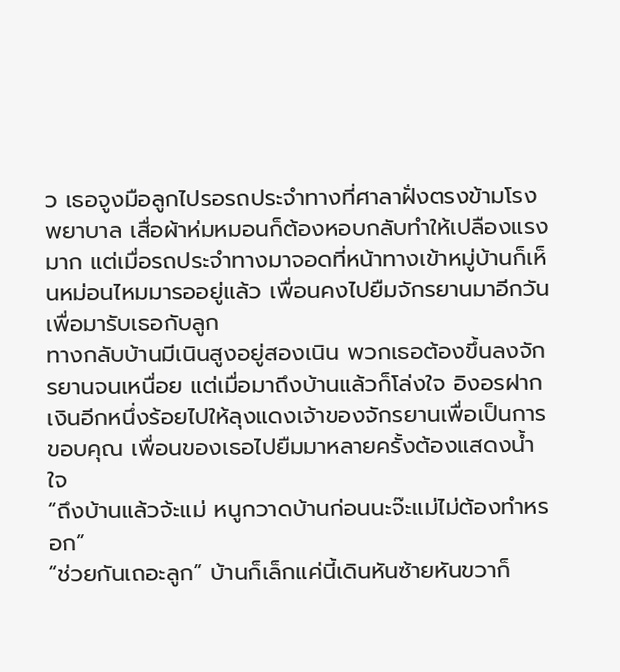ว เธอจูงมือลูกไปรอรถประจำทางที่ศาลาฝั่งตรงข้ามโรงพยาบาล เสื่อผ้าห่มหมอนก็ต้องหอบกลับทำให้เปลืองแรงมาก แต่เมื่อรถประจำทางมาจอดที่หน้าทางเข้าหมู่บ้านก็เห็นหม่อนไหมมารออยู่แล้ว เพื่อนคงไปยืมจักรยานมาอีกวันเพื่อมารับเธอกับลูก
ทางกลับบ้านมีเนินสูงอยู่สองเนิน พวกเธอต้องขึ้นลงจักรยานจนเหนื่อย แต่เมื่อมาถึงบ้านแล้วก็โล่งใจ อิงอรฝากเงินอีกหนึ่งร้อยไปให้ลุงแดงเจ้าของจักรยานเพื่อเป็นการขอบคุณ เพื่อนของเธอไปยืมมาหลายครั้งต้องแสดงน้ำใจ
“ถึงบ้านแล้วจ้ะแม่ หนูกวาดบ้านก่อนนะจ๊ะแม่ไม่ต้องทำหรอก”
“ช่วยกันเถอะลูก” บ้านก็เล็กแค่นี้เดินหันซ้ายหันขวาก็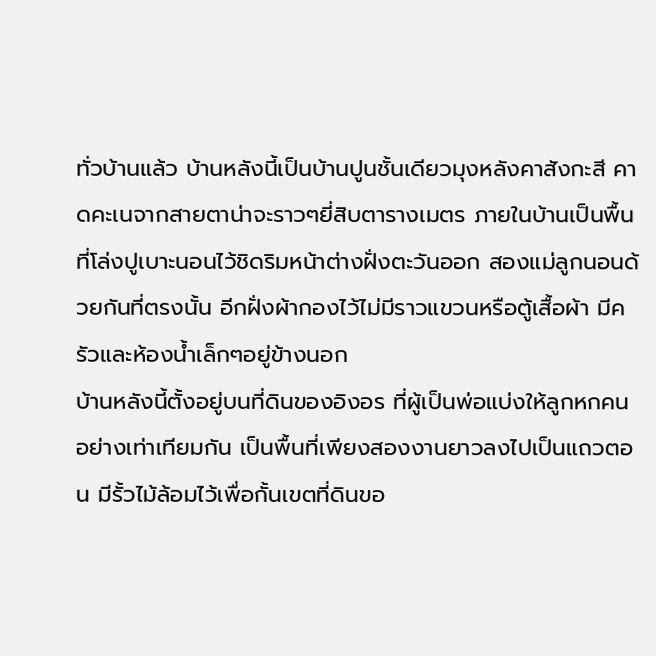ทั่วบ้านแล้ว บ้านหลังนี้เป็นบ้านปูนชั้นเดียวมุงหลังคาสังกะสี คาดคะเนจากสายตาน่าจะราวๆยี่สิบตารางเมตร ภายในบ้านเป็นพื้นที่โล่งปูเบาะนอนไว้ชิดริมหน้าต่างฝั่งตะวันออก สองแม่ลูกนอนด้วยกันที่ตรงนั้น อีกฝั่งผ้ากองไว้ไม่มีราวแขวนหรือตู้เสื้อผ้า มีครัวและห้องน้ำเล็กๆอยู่ข้างนอก
บ้านหลังนี้ตั้งอยู่บนที่ดินของอิงอร ที่ผู้เป็นพ่อแบ่งให้ลูกหกคนอย่างเท่าเทียมกัน เป็นพื้นที่เพียงสองงานยาวลงไปเป็นแถวตอน มีรั้วไม้ล้อมไว้เพื่อกั้นเขตที่ดินขอ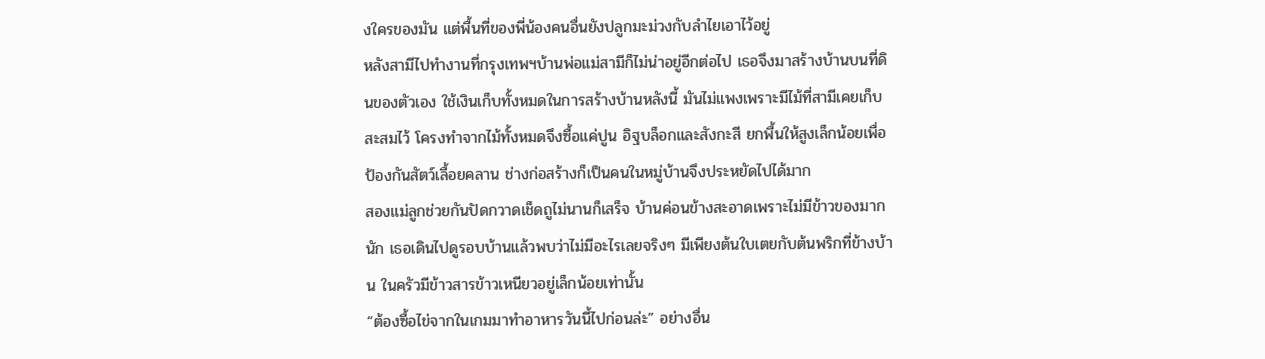งใครของมัน แต่พื้นที่ของพี่น้องคนอื่นยังปลูกมะม่วงกับลำไยเอาไว้อยู่
หลังสามีไปทำงานที่กรุงเทพฯบ้านพ่อแม่สามีก็ไม่น่าอยู่อีกต่อไป เธอจึงมาสร้างบ้านบนที่ดินของตัวเอง ใช้เงินเก็บทั้งหมดในการสร้างบ้านหลังนี้ มันไม่แพงเพราะมีไม้ที่สามีเคยเก็บสะสมไว้ โครงทำจากไม้ทั้งหมดจึงซื้อแค่ปูน อิฐบล็อกและสังกะสี ยกพื้นให้สูงเล็กน้อยเพื่อป้องกันสัตว์เลื้อยคลาน ช่างก่อสร้างก็เป็นคนในหมู่บ้านจึงประหยัดไปได้มาก
สองแม่ลูกช่วยกันปัดกวาดเช็ดถูไม่นานก็เสร็จ บ้านค่อนข้างสะอาดเพราะไม่มีข้าวของมากนัก เธอเดินไปดูรอบบ้านแล้วพบว่าไม่มีอะไรเลยจริงๆ มีเพียงต้นใบเตยกับต้นพริกที่ข้างบ้าน ในครัวมีข้าวสารข้าวเหนียวอยู่เล็กน้อยเท่านั้น
“ต้องซื้อไข่จากในเกมมาทำอาหารวันนี้ไปก่อนล่ะ” อย่างอื่น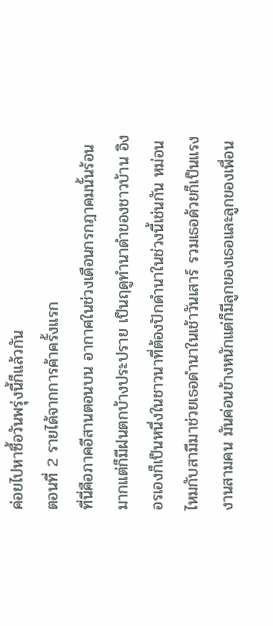ค่อยไปหาซื้อวันพรุ่งนี้ก็แล้วกัน
ตอนที่ 2 รายได้จากการค้าครั้งแรก
ที่นี่คือภาคอีสานตอนบน อากาศในช่วงเดือนกรกฎาคมนั้นร้อนมากแต่ก็มีฝนตกบ้างประปราย เป็นฤดูทำนาดำของชาวบ้าน อิงอรเองก็เป็นหนึ่งในชาวนาที่ต้องปักดำนาในช่วงนี้เช่นกัน หม่อนไหมกับสามีมาช่วยเธอดำนาในเช้าวันเสาร์ รวมเธอด้วยก็เป็นแรงงานสามคน มันค่อนข้างหนักแต่ก็มีลูกของเธอและลูกของเพื่อน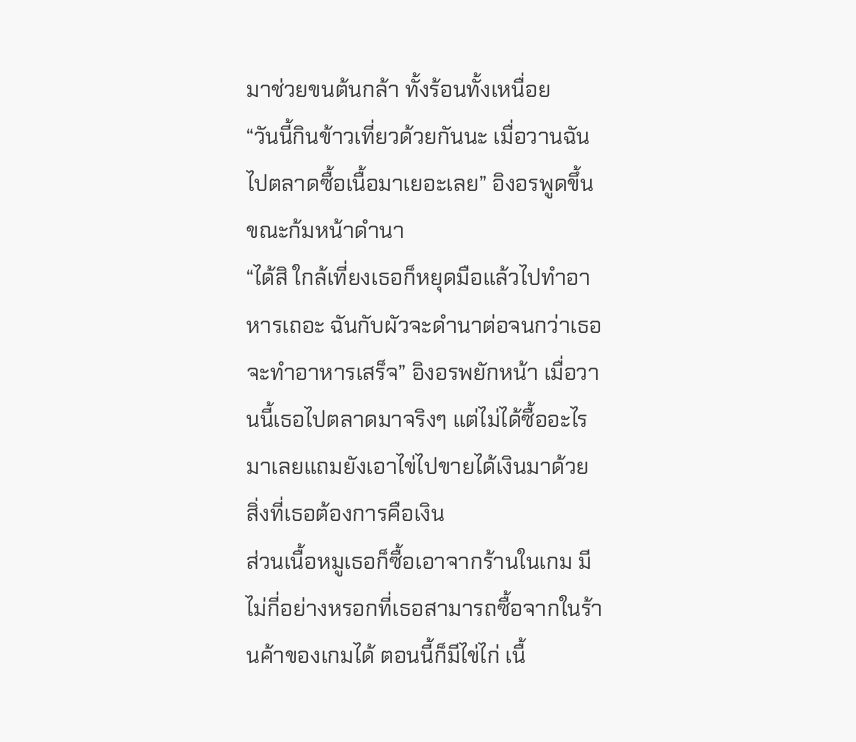มาช่วยขนต้นกล้า ทั้งร้อนทั้งเหนื่อย
“วันนี้กินข้าวเที่ยวด้วยกันนะ เมื่อวานฉันไปตลาดซื้อเนื้อมาเยอะเลย” อิงอรพูดขึ้นขณะก้มหน้าดำนา
“ได้สิ ใกล้เที่ยงเธอก็หยุดมือแล้วไปทำอาหารเถอะ ฉันกับผัวจะดำนาต่อจนกว่าเธอจะทำอาหารเสร็จ” อิงอรพยักหน้า เมื่อวานนี้เธอไปตลาดมาจริงๆ แต่ไม่ได้ซื้ออะไรมาเลยแถมยังเอาไข่ไปขายได้เงินมาด้วย สิ่งที่เธอต้องการคือเงิน
ส่วนเนื้อหมูเธอก็ซื้อเอาจากร้านในเกม มีไม่กี่อย่างหรอกที่เธอสามารถซื้อจากในร้านค้าของเกมได้ ตอนนี้ก็มีไข่ไก่ เนื้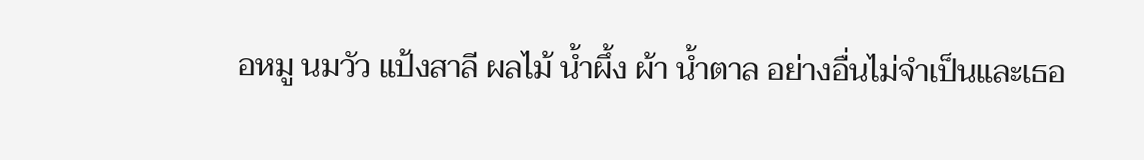อหมู นมวัว แป้งสาลี ผลไม้ น้ำผึ้ง ผ้า น้ำตาล อย่างอื่นไม่จำเป็นและเธอ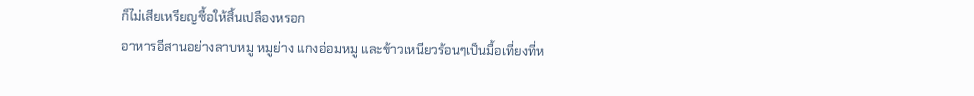ก็ไม่เสียเหรียญซื้อให้สิ้นเปลืองหรอก
อาหารอีสานอย่างลาบหมู หมูย่าง แกงอ่อมหมู และข้าวเหนียวร้อนๆเป็นมื้อเที่ยงที่ห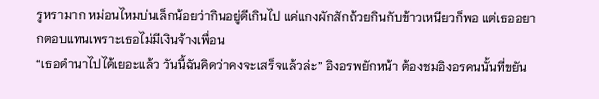รูหรามาก หม่อนไหมบ่นเล็กน้อยว่ากินอยู่ดีเกินไป แค่แกงผักสักถ้วยกินกับข้าวเหนียวก็พอ แต่เธออยากตอบแทนเพราะเธอไม่มีเงินจ้างเพื่อน
“เธอดำนาไปได้เยอะแล้ว วันนี้ฉันคิดว่าคงจะเสร็จแล้วล่ะ” อิงอรพยักหน้า ต้องชมอิงอรคนนั้นที่ขยัน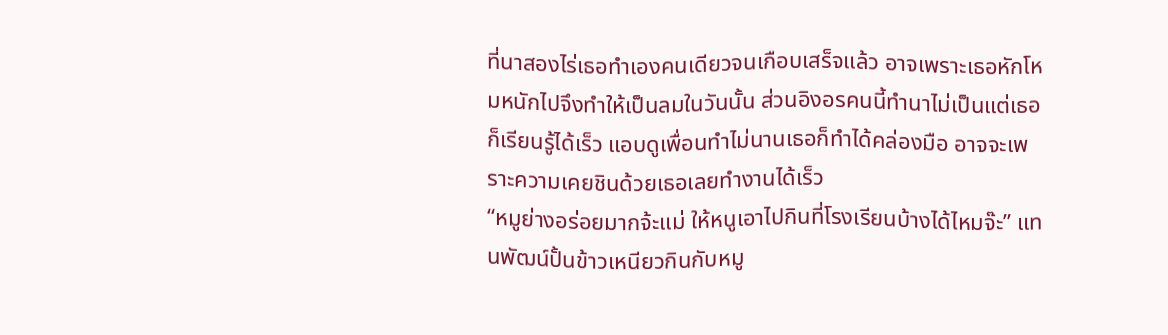ที่นาสองไร่เธอทำเองคนเดียวจนเกือบเสร็จแล้ว อาจเพราะเธอหักโหมหนักไปจึงทำให้เป็นลมในวันนั้น ส่วนอิงอรคนนี้ทำนาไม่เป็นแต่เธอก็เรียนรู้ได้เร็ว แอบดูเพื่อนทำไม่นานเธอก็ทำได้คล่องมือ อาจจะเพราะความเคยชินด้วยเธอเลยทำงานได้เร็ว
“หมูย่างอร่อยมากจ้ะแม่ ให้หนูเอาไปกินที่โรงเรียนบ้างได้ไหมจ๊ะ” แทนพัฒน์ปั้นข้าวเหนียวกินกับหมู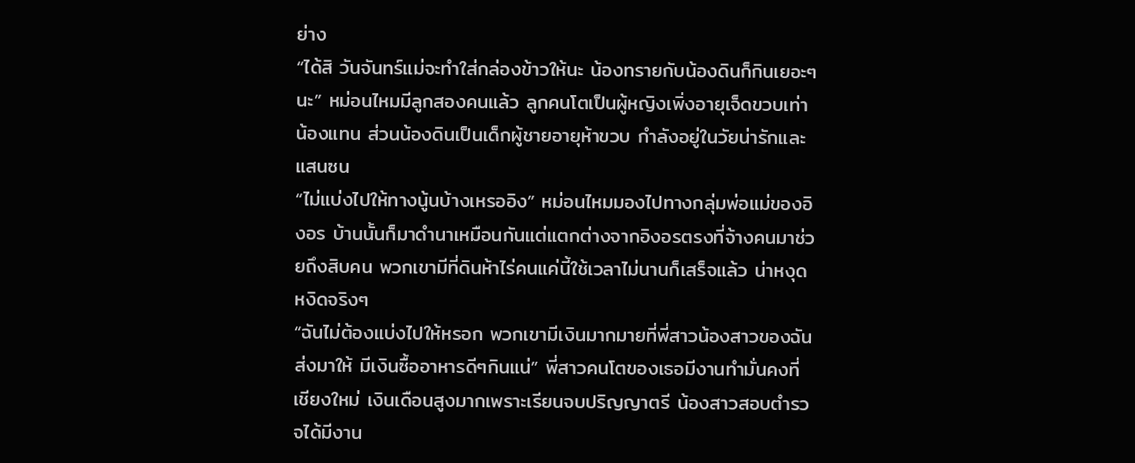ย่าง
“ได้สิ วันจันทร์แม่จะทำใส่กล่องข้าวให้นะ น้องทรายกับน้องดินก็กินเยอะๆนะ” หม่อนไหมมีลูกสองคนแล้ว ลูกคนโตเป็นผู้หญิงเพิ่งอายุเจ็ดขวบเท่าน้องแทน ส่วนน้องดินเป็นเด็กผู้ชายอายุห้าขวบ กำลังอยู่ในวัยน่ารักและแสนซน
“ไม่แบ่งไปให้ทางนู้นบ้างเหรออิง” หม่อนไหมมองไปทางกลุ่มพ่อแม่ของอิงอร บ้านนั้นก็มาดำนาเหมือนกันแต่แตกต่างจากอิงอรตรงที่จ้างคนมาช่วยถึงสิบคน พวกเขามีที่ดินห้าไร่คนแค่นี้ใช้เวลาไม่นานก็เสร็จแล้ว น่าหงุดหงิดจริงๆ
“ฉันไม่ต้องแบ่งไปให้หรอก พวกเขามีเงินมากมายที่พี่สาวน้องสาวของฉันส่งมาให้ มีเงินซื้ออาหารดีๆกินแน่” พี่สาวคนโตของเธอมีงานทำมั่นคงที่เชียงใหม่ เงินเดือนสูงมากเพราะเรียนจบปริญญาตรี น้องสาวสอบตำรวจได้มีงาน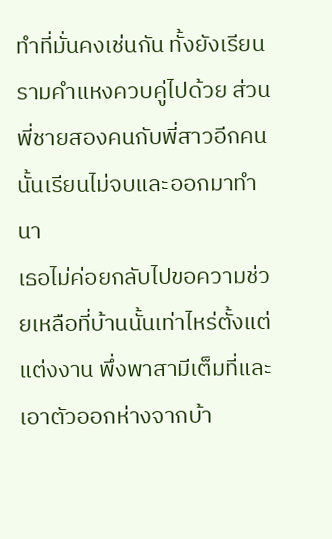ทำที่มั่นคงเช่นกัน ทั้งยังเรียนรามคำแหงควบคู่ไปด้วย ส่วนพี่ชายสองคนกับพี่สาวอีกคนนั้นเรียนไม่จบและออกมาทำนา
เธอไม่ค่อยกลับไปขอความช่วยเหลือที่บ้านนั้นเท่าไหร่ตั้งแต่แต่งงาน พึ่งพาสามีเต็มที่และเอาตัวออกห่างจากบ้า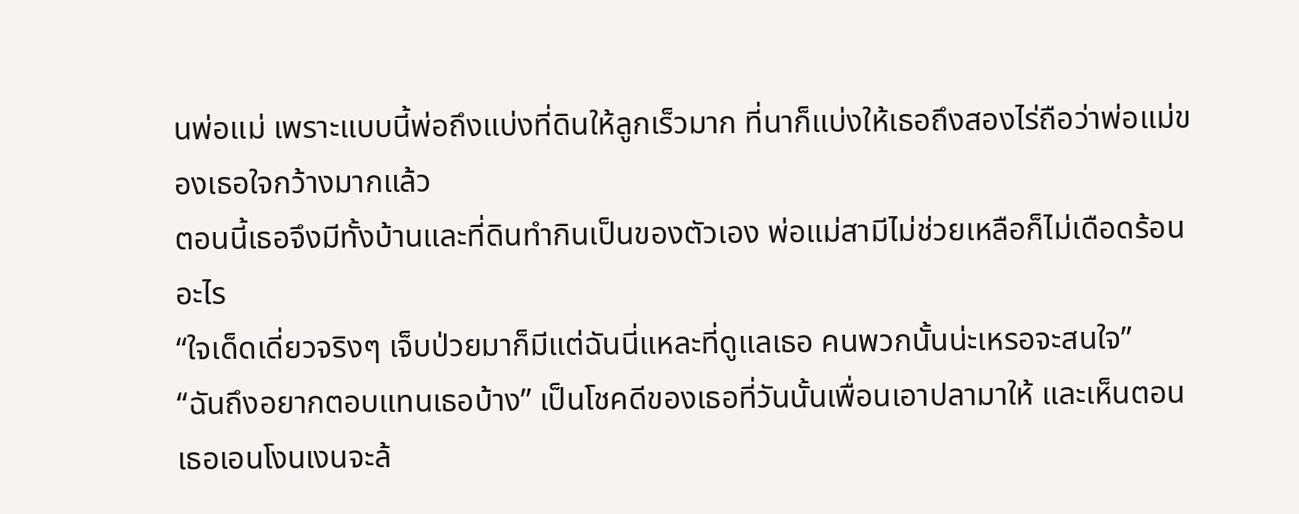นพ่อแม่ เพราะแบบนี้พ่อถึงแบ่งที่ดินให้ลูกเร็วมาก ที่นาก็แบ่งให้เธอถึงสองไร่ถือว่าพ่อแม่ของเธอใจกว้างมากแล้ว
ตอนนี้เธอจึงมีทั้งบ้านและที่ดินทำกินเป็นของตัวเอง พ่อแม่สามีไม่ช่วยเหลือก็ไม่เดือดร้อนอะไร
“ใจเด็ดเดี่ยวจริงๆ เจ็บป่วยมาก็มีแต่ฉันนี่แหละที่ดูแลเธอ คนพวกนั้นน่ะเหรอจะสนใจ”
“ฉันถึงอยากตอบแทนเธอบ้าง” เป็นโชคดีของเธอที่วันนั้นเพื่อนเอาปลามาให้ และเห็นตอนเธอเอนโงนเงนจะล้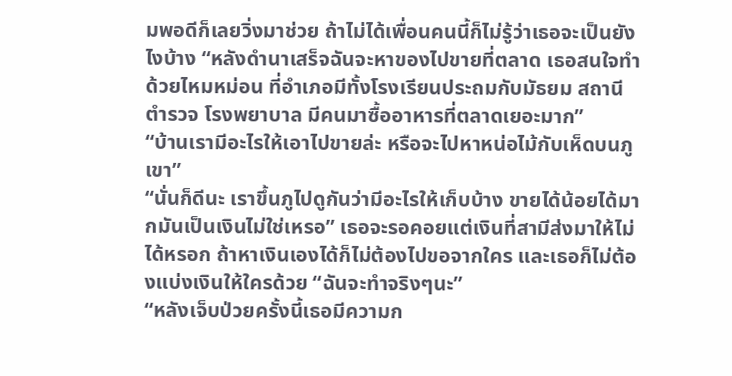มพอดีก็เลยวิ่งมาช่วย ถ้าไม่ได้เพื่อนคนนี้ก็ไม่รู้ว่าเธอจะเป็นยังไงบ้าง “หลังดำนาเสร็จฉันจะหาของไปขายที่ตลาด เธอสนใจทำด้วยไหมหม่อน ที่อำเภอมีทั้งโรงเรียนประถมกับมัธยม สถานีตำรวจ โรงพยาบาล มีคนมาซื้ออาหารที่ตลาดเยอะมาก”
“บ้านเรามีอะไรให้เอาไปขายล่ะ หรือจะไปหาหน่อไม้กับเห็ดบนภูเขา”
“นั่นก็ดีนะ เราขึ้นภูไปดูกันว่ามีอะไรให้เก็บบ้าง ขายได้น้อยได้มากมันเป็นเงินไม่ใช่เหรอ” เธอจะรอคอยแต่เงินที่สามีส่งมาให้ไม่ได้หรอก ถ้าหาเงินเองได้ก็ไม่ต้องไปขอจากใคร และเธอก็ไม่ต้องแบ่งเงินให้ใครด้วย “ฉันจะทำจริงๆนะ”
“หลังเจ็บป่วยครั้งนี้เธอมีความก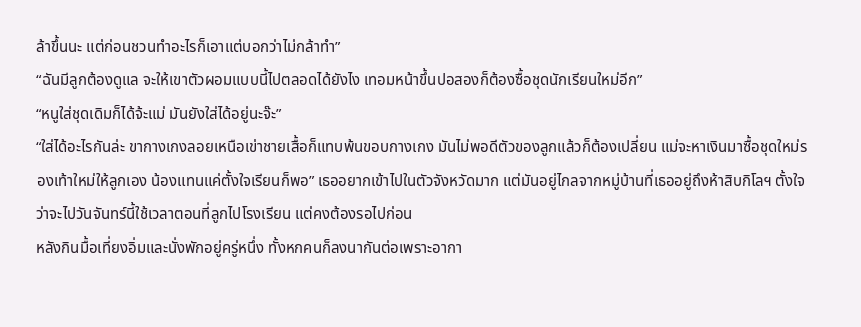ล้าขึ้นนะ แต่ก่อนชวนทำอะไรก็เอาแต่บอกว่าไม่กล้าทำ”
“ฉันมีลูกต้องดูแล จะให้เขาตัวผอมแบบนี้ไปตลอดได้ยังไง เทอมหน้าขึ้นปอสองก็ต้องซื้อชุดนักเรียนใหม่อีก”
“หนูใส่ชุดเดิมก็ได้จ้ะแม่ มันยังใส่ได้อยู่นะจ๊ะ”
“ใส่ได้อะไรกันล่ะ ขากางเกงลอยเหนือเข่าชายเสื้อก็แทบพ้นขอบกางเกง มันไม่พอดีตัวของลูกแล้วก็ต้องเปลี่ยน แม่จะหาเงินมาซื้อชุดใหม่รองเท้าใหม่ให้ลูกเอง น้องแทนแค่ตั้งใจเรียนก็พอ” เธออยากเข้าไปในตัวจังหวัดมาก แต่มันอยู่ไกลจากหมู่บ้านที่เธออยู่ถึงห้าสิบกิโลฯ ตั้งใจว่าจะไปวันจันทร์นี้ใช้เวลาตอนที่ลูกไปโรงเรียน แต่คงต้องรอไปก่อน
หลังกินมื้อเที่ยงอิ่มและนั่งพักอยู่ครู่หนึ่ง ทั้งหกคนก็ลงนากันต่อเพราะอากา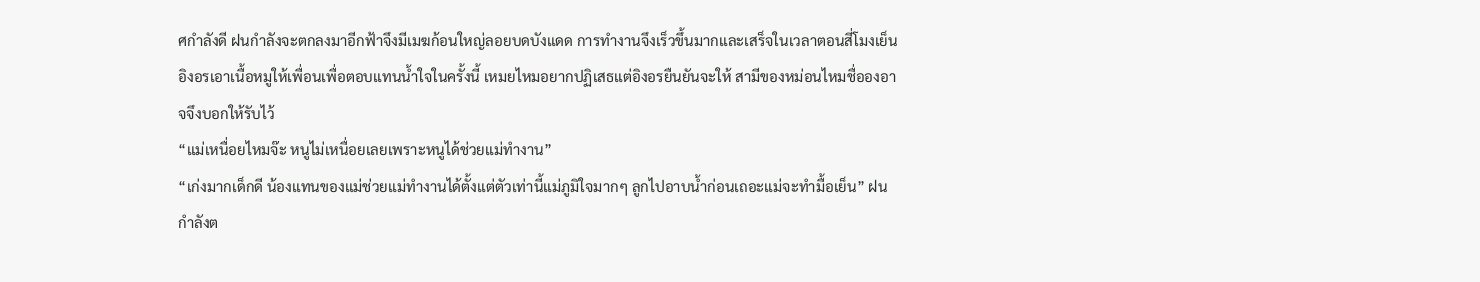ศกำลังดี ฝนกำลังจะตกลงมาอีกฟ้าจึงมีเมฆก้อนใหญ่ลอยบดบังแดด การทำงานจึงเร็วขึ้นมากและเสร็จในเวลาตอนสี่โมงเย็น อิงอรเอาเนื้อหมูให้เพื่อนเพื่อตอบแทนน้ำใจในครั้งนี้ เหมยไหมอยากปฏิเสธแต่อิงอรยืนยันจะให้ สามีของหม่อนไหมชื่อองอาจจึงบอกให้รับไว้
“แม่เหนื่อยไหมจ๊ะ หนูไม่เหนื่อยเลยเพราะหนูได้ช่วยแม่ทำงาน”
“เก่งมากเด็กดี น้องแทนของแม่ช่วยแม่ทำงานได้ตั้งแต่ตัวเท่านี้แม่ภูมิใจมากๆ ลูกไปอาบน้ำก่อนเถอะแม่จะทำมื้อเย็น” ฝนกำลังต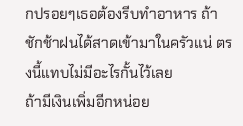กปรอยๆเธอต้องรีบทำอาหาร ถ้าชักช้าฝนได้สาดเข้ามาในครัวแน่ ตรงนี้แทบไม่มีอะไรกั้นไว้เลย
ถ้ามีเงินเพิ่มอีกหน่อย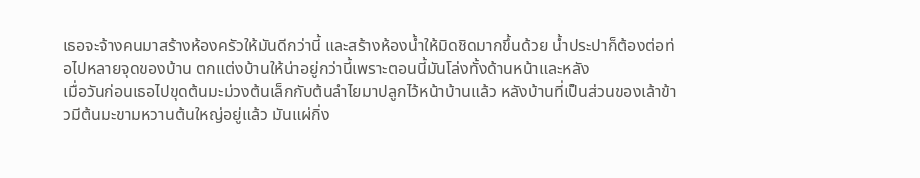เธอจะจ้างคนมาสร้างห้องครัวให้มันดีกว่านี้ และสร้างห้องน้ำให้มิดชิดมากขึ้นด้วย น้ำประปาก็ต้องต่อท่อไปหลายจุดของบ้าน ตกแต่งบ้านให้น่าอยู่กว่านี้เพราะตอนนี้มันโล่งทั้งด้านหน้าและหลัง
เมื่อวันก่อนเธอไปขุดต้นมะม่วงต้นเล็กกับต้นลำไยมาปลูกไว้หน้าบ้านแล้ว หลังบ้านที่เป็นส่วนของเล้าข้าวมีต้นมะขามหวานต้นใหญ่อยู่แล้ว มันแผ่กิ่ง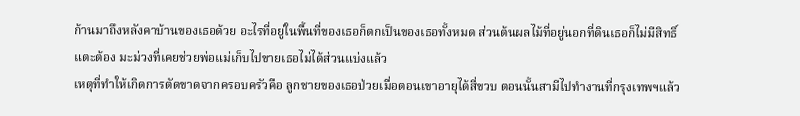ก้านมาถึงหลังคาบ้านของเธอด้วย อะไรที่อยู่ในพื้นที่ของเธอก็ตกเป็นของเธอทั้งหมด ส่วนต้นผลไม้ที่อยู่นอกที่ดินเธอก็ไม่มีสิทธิ์แตะต้อง มะม่วงที่เคยช่วยพ่อแม่เก็บไปขายเธอไม่ได้ส่วนแบ่งแล้ว
เหตุที่ทำให้เกิดการตัดขาดจากครอบครัวคือ ลูกชายของเธอป่วยเมื่อตอนเขาอายุได้สี่ขวบ ตอนนั้นสามีไปทำงานที่กรุงเทพฯแล้ว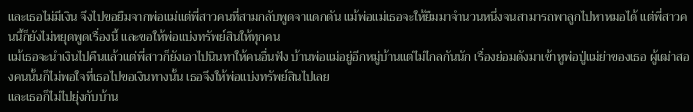และเธอไม่มีเงิน จึงไปขอยืมจากพ่อแม่แต่พี่สาวคนที่สามกลับพูดจาแดกดัน แม้พ่อแม่เธอจะให้ยืมมาจำนวนหนึ่งจนสามารถพาลูกไปหาหมอได้ แต่พี่สาวคนนี้ก็ยังไม่หยุดพูดเรื่องนี้ และขอให้พ่อแบ่งทรัพย์สินให้ทุกคน
แม้เธอจะนำเงินไปคืนแล้วแต่พี่สาวก็ยังเอาไปนินทาให้คนอื่นฟัง บ้านพ่อแม่อยู่อีกหมู่บ้านแต่ไม่ไกลกันนัก เรื่องย่อมดังมาเข้าหูพ่อปู่แม่ย่าของเธอ ผู้เฒ่าสองคนนั้นก็ไม่พอใจที่เธอไปขอเงินทางนั้น เธอจึงให้พ่อแบ่งทรัพย์สินไปเลย
และเธอก็ไม่ไปยุ่งกับบ้าน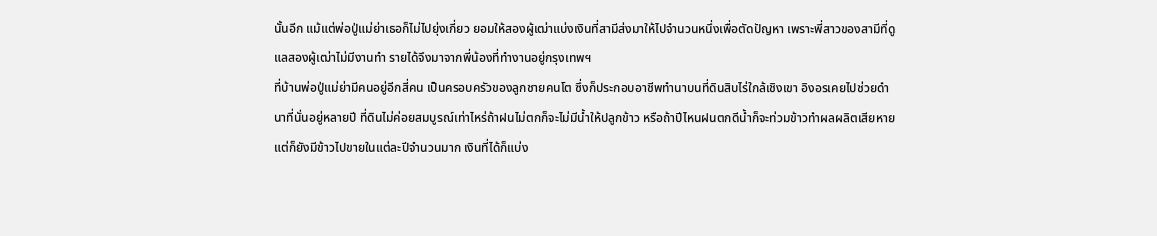นั้นอีก แม้แต่พ่อปู่แม่ย่าเธอก็ไม่ไปยุ่งเกี่ยว ยอมให้สองผู้เฒ่าแบ่งเงินที่สามีส่งมาให้ไปจำนวนหนึ่งเพื่อตัดปัญหา เพราะพี่สาวของสามีที่ดูแลสองผู้เฒ่าไม่มีงานทำ รายได้จึงมาจากพี่น้องที่ทำงานอยู่กรุงเทพฯ
ที่บ้านพ่อปู่แม่ย่ามีคนอยู่อีกสี่คน เป็นครอบครัวของลูกชายคนโต ซึ่งก็ประกอบอาชีพทำนาบนที่ดินสิบไร่ใกล้เชิงเขา อิงอรเคยไปช่วยดำนาที่นั่นอยู่หลายปี ที่ดินไม่ค่อยสมบูรณ์เท่าไหร่ถ้าฝนไม่ตกก็จะไม่มีน้ำให้ปลูกข้าว หรือถ้าปีไหนฝนตกดีน้ำก็จะท่วมข้าวทำผลผลิตเสียหาย แต่ก็ยังมีข้าวไปขายในแต่ละปีจำนวนมาก เงินที่ได้ก็แบ่ง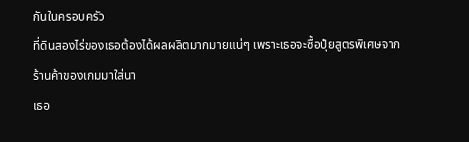กันในครอบครัว
ที่ดินสองไร่ของเธอต้องได้ผลผลิตมากมายแน่ๆ เพราะเธอจะซื้อปุ๋ยสูตรพิเศษจากร้านค้าของเกมมาใส่นา
เธอ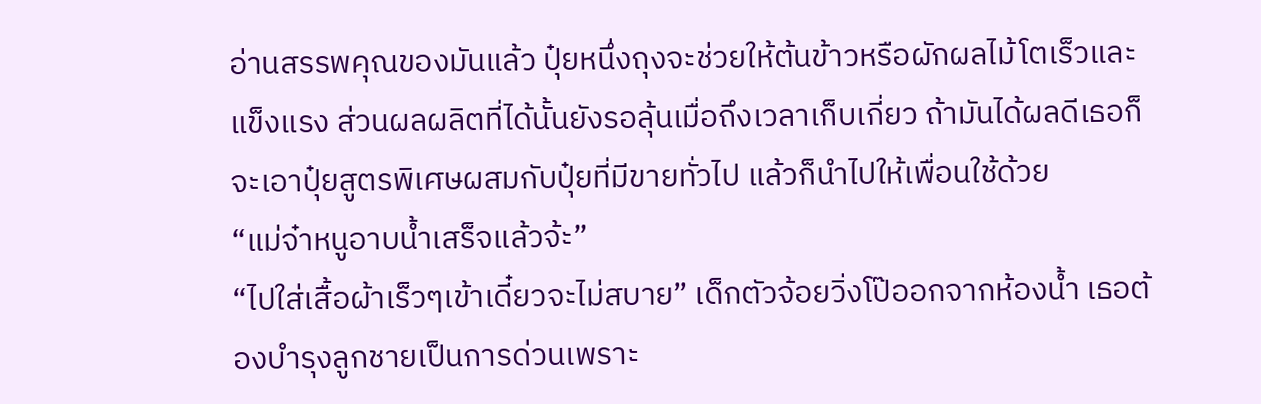อ่านสรรพคุณของมันแล้ว ปุ๋ยหนึ่งถุงจะช่วยให้ต้นข้าวหรือผักผลไม้โตเร็วและแข็งแรง ส่วนผลผลิตที่ได้นั้นยังรอลุ้นเมื่อถึงเวลาเก็บเกี่ยว ถ้ามันได้ผลดีเธอก็จะเอาปุ๋ยสูตรพิเศษผสมกับปุ๋ยที่มีขายทั่วไป แล้วก็นำไปให้เพื่อนใช้ด้วย
“แม่จ๋าหนูอาบน้ำเสร็จแล้วจ้ะ”
“ไปใส่เสื้อผ้าเร็วๆเข้าเดี๋ยวจะไม่สบาย” เด็กตัวจ้อยวิ่งโป๊ออกจากห้องน้ำ เธอต้องบำรุงลูกชายเป็นการด่วนเพราะ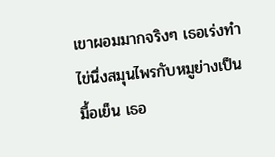เขาผอมมากจริงๆ เธอเร่งทำไข่นึ่งสมุนไพรกับหมูย่างเป็นมื้อเย็น เธอ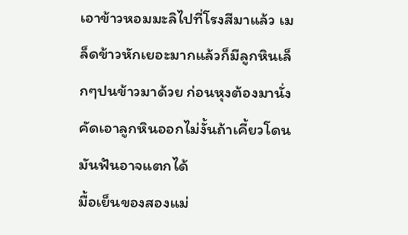เอาข้าวหอมมะลิไปที่โรงสีมาแล้ว เมล็ดข้าวหักเยอะมากแล้วก็มีลูกหินเล็กๆปนข้าวมาด้วย ก่อนหุงต้องมานั่งคัดเอาลูกหินออกไม่งั้นถ้าเคี้ยวโดนมันฟันอาจแตกได้
มื้อเย็นของสองแม่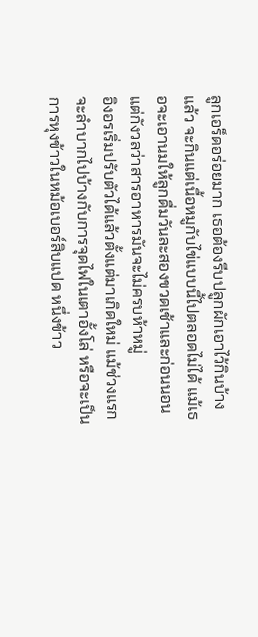ลูกเอร็ดอร่อยมาก เธอต้องรีบปลูกผักเอาไว้กินบ้างแล้ว จะกินแต่เนื้อหมูกับไข่แบบนี้ไปตลอดไม่ได้ แม้เธอจะเอานมให้ลูกดื่มวันละสองขวดเช้าและก่อนนอน แต่กังวลว่าสารอาหารมันจะไม่ครบห้าหมู่
อิงอรเริ่มปรับตัวได้แล้วตั้งแต่มาเกิดใหม่ แม้ช่วงแรกจะลำบากไปบ้างกับการจุดไฟในเตาอั้งโล่ หรือจะเป็นการหุงข้าวในหม้อเบอร์สิบแปด หนึ่งข้าว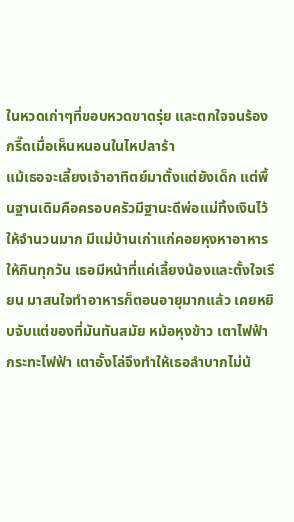ในหวดเก่าๆที่ขอบหวดขาดรุ่ย และตกใจจนร้องกรี๊ดเมื่อเห็นหนอนในไหปลาร้า
แม้เธอจะเลี้ยงเจ้าอาทิตย์มาตั้งแต่ยังเด็ก แต่พื้นฐานเดิมคือครอบครัวมีฐานะดีพ่อแม่ทิ้งเงินไว้ให้จำนวนมาก มีแม่บ้านเก่าแก่คอยหุงหาอาหารให้กินทุกวัน เธอมีหน้าที่แค่เลี้ยงน้องและตั้งใจเรียน มาสนใจทำอาหารก็ตอนอายุมากแล้ว เคยหยิบจับแต่ของที่มันทันสมัย หม้อหุงข้าว เตาไฟฟ้า กระทะไฟฟ้า เตาอั้งโล่จึงทำให้เธอลำบากไม่น้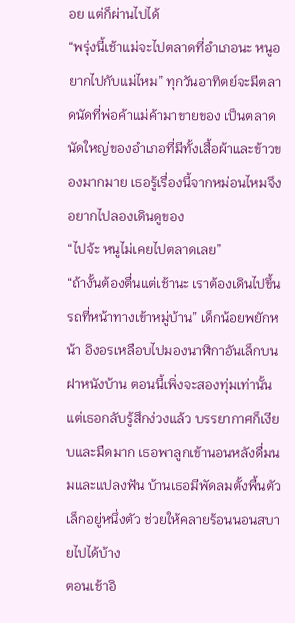อย แต่ก็ผ่านไปได้
“พรุ่งนี้เช้าแม่จะไปตลาดที่อำเภอนะ หนูอยากไปกับแม่ไหม” ทุกวันอาทิตย์จะมีตลาดนัดที่พ่อค้าแม่ค้ามาขายของ เป็นตลาดนัดใหญ่ของอำเภอที่มีทั้งเสื้อผ้าและข้าวของมากมาย เธอรู้เรื่องนี้จากหม่อนไหมจึงอยากไปลองเดินดูของ
“ไปจ้ะ หนูไม่เคยไปตลาดเลย”
“ถ้างั้นต้องตื่นแต่เช้านะ เราต้องเดินไปขึ้นรถที่หน้าทางเข้าหมู่บ้าน” เด็กน้อยพยักหน้า อิงอรเหลือบไปมองนาฬิกาอันเล็กบนฝาหนังบ้าน ตอนนี้เพิ่งจะสองทุ่มเท่านั้นแต่เธอกลับรู้สึกง่วงแล้ว บรรยากาศก็เงียบและมืดมาก เธอพาลูกเข้านอนหลังดื่มนมและแปลงฟัน บ้านเธอมีพัดลมตั้งพื้นตัวเล็กอยู่หนึ่งตัว ช่วยให้คลายร้อนนอนสบายไปได้บ้าง
ตอนเช้าอิ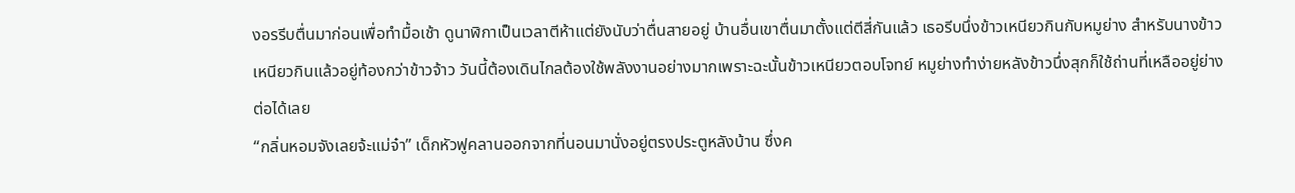งอรรีบตื่นมาก่อนเพื่อทำมื้อเช้า ดูนาฬิกาเป็นเวลาตีห้าแต่ยังนับว่าตื่นสายอยู่ บ้านอื่นเขาตื่นมาตั้งแต่ตีสี่กันแล้ว เธอรีบนึ่งข้าวเหนียวกินกับหมูย่าง สำหรับนางข้าวเหนียวกินแล้วอยู่ท้องกว่าข้าวจ้าว วันนี้ต้องเดินไกลต้องใช้พลังงานอย่างมากเพราะฉะนั้นข้าวเหนียวตอบโจทย์ หมูย่างทำง่ายหลังข้าวนึ่งสุกก็ใช้ถ่านที่เหลืออยู่ย่างต่อได้เลย
“กลิ่นหอมจังเลยจ้ะแม่จ๋า” เด็กหัวฟูคลานออกจากที่นอนมานั่งอยู่ตรงประตูหลังบ้าน ซึ่งค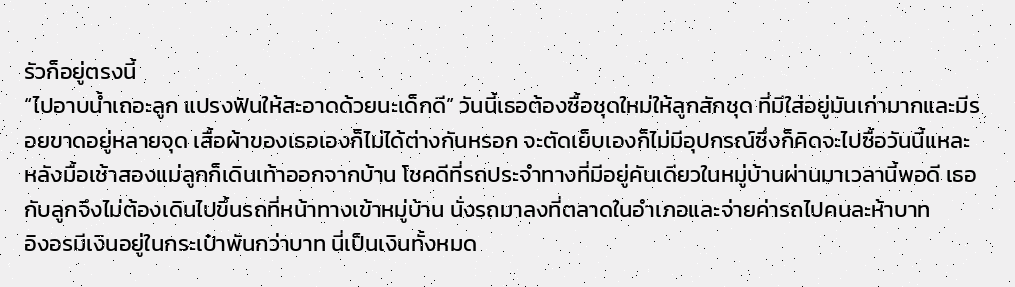รัวก็อยู่ตรงนี้
“ไปอาบน้ำเถอะลูก แปรงฟันให้สะอาดด้วยนะเด็กดี” วันนี้เธอต้องซื้อชุดใหม่ให้ลูกสักชุด ที่มีใส่อยู่มันเก่ามากและมีรอยขาดอยู่หลายจุด เสื้อผ้าของเธอเองก็ไม่ได้ต่างกันหรอก จะตัดเย็บเองก็ไม่มีอุปกรณ์ซึ่งก็คิดจะไปซื้อวันนี้แหละ
หลังมื้อเช้าสองแม่ลูกก็เดินเท้าออกจากบ้าน โชคดีที่รถประจำทางที่มีอยู่คันเดียวในหมู่บ้านผ่านมาเวลานี้พอดี เธอกับลูกจึงไม่ต้องเดินไปขึ้นรถที่หน้าทางเข้าหมู่บ้าน นั่งรถมาลงที่ตลาดในอำเภอและจ่ายค่ารถไปคนละห้าบาท
อิงอรมีเงินอยู่ในกระเป๋าพันกว่าบาท นี่เป็นเงินทั้งหมด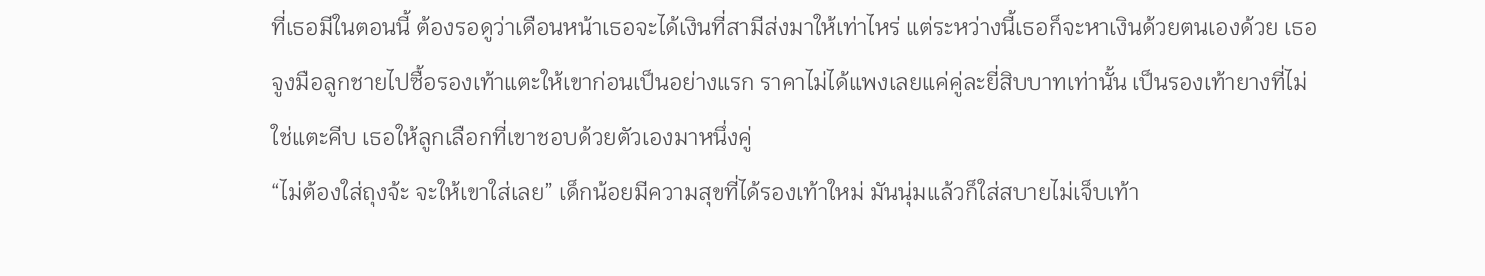ที่เธอมีในตอนนี้ ต้องรอดูว่าเดือนหน้าเธอจะได้เงินที่สามีส่งมาให้เท่าไหร่ แต่ระหว่างนี้เธอก็จะหาเงินด้วยตนเองด้วย เธอจูงมือลูกชายไปซื้อรองเท้าแตะให้เขาก่อนเป็นอย่างแรก ราคาไม่ได้แพงเลยแค่คู่ละยี่สิบบาทเท่านั้น เป็นรองเท้ายางที่ไม่ใช่แตะคีบ เธอให้ลูกเลือกที่เขาชอบด้วยตัวเองมาหนึ่งคู่
“ไม่ต้องใส่ถุงจ้ะ จะให้เขาใส่เลย” เด็กน้อยมีความสุขที่ได้รองเท้าใหม่ มันนุ่มแล้วก็ใส่สบายไม่เจ็บเท้า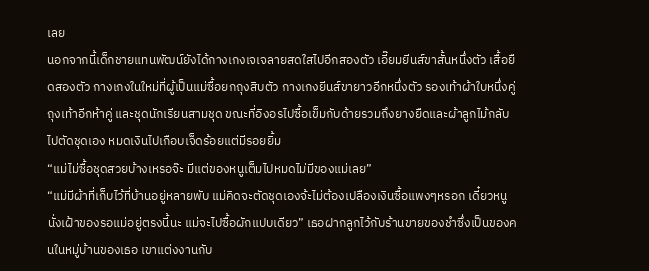เลย
นอกจากนี้เด็กชายแทนพัฒน์ยังได้กางเกงเจเจลายสดใสไปอีกสองตัว เอี๊ยมยีนส์ขาสั้นหนึ่งตัว เสื้อยืดสองตัว กางเกงในใหม่ที่ผู้เป็นแม่ซื้อยกถุงสิบตัว กางเกงยีนส์ขายาวอีกหนึ่งตัว รองเท้าผ้าใบหนึ่งคู่ ถุงเท้าอีกห้าคู่ และชุดนักเรียนสามชุด ขณะที่อิงอรไปซื้อเข็มกับด้ายรวมถึงยางยืดและผ้าลูกไม้กลับไปตัดชุดเอง หมดเงินไปเกือบเจ็ดร้อยแต่มีรอยยิ้ม
“แม่ไม่ซื้อชุดสวยบ้างเหรอจ๊ะ มีแต่ของหนูเต็มไปหมดไม่มีของแม่เลย”
“แม่มีผ้าที่เก็บไว้ที่บ้านอยู่หลายพับ แม่คิดจะตัดชุดเองจ้ะไม่ต้องเปลืองเงินซื้อแพงๆหรอก เดี๋ยวหนูนั่งเฝ้าของรอแม่อยู่ตรงนี้นะ แม่จะไปซื้อผักแปบเดียว” เธอฝากลูกไว้กับร้านขายของชำซึ่งเป็นของคนในหมู่บ้านของเธอ เขาแต่งงานกับ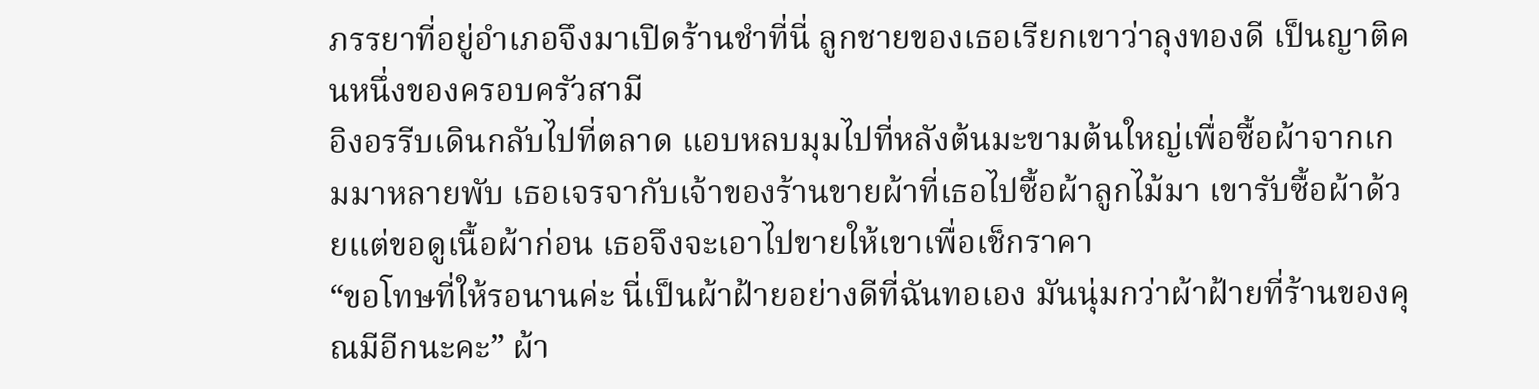ภรรยาที่อยู่อำเภอจึงมาเปิดร้านชำที่นี่ ลูกชายของเธอเรียกเขาว่าลุงทองดี เป็นญาติคนหนึ่งของครอบครัวสามี
อิงอรรีบเดินกลับไปที่ตลาด แอบหลบมุมไปที่หลังต้นมะขามต้นใหญ่เพื่อซื้อผ้าจากเกมมาหลายพับ เธอเจรจากับเจ้าของร้านขายผ้าที่เธอไปซื้อผ้าลูกไม้มา เขารับซื้อผ้าด้วยแต่ขอดูเนื้อผ้าก่อน เธอจึงจะเอาไปขายให้เขาเพื่อเช็กราคา
“ขอโทษที่ให้รอนานค่ะ นี่เป็นผ้าฝ้ายอย่างดีที่ฉันทอเอง มันนุ่มกว่าผ้าฝ้ายที่ร้านของคุณมีอีกนะคะ” ผ้า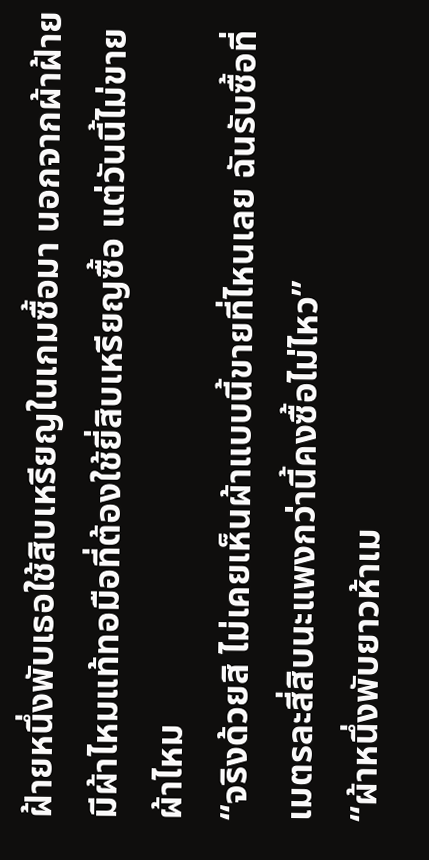ฝ้ายหนึ่งพับเธอใช้สิบเหรียญในเกมซื้อมา นอกจากผ้าฝ้ายมีผ้าไหมแท้ทอมือที่ต้องใช้ยี่สิบเหรียญซื้อ แต่วันนี้ไม่ขายผ้าไหม
“จริงด้วยสิ ไม่เคยเห็นผ้าแบบนี้ขายที่ไหนเลย ฉันรับซื้อที่เมตรละสี่สิบนะแพงกว่านี้คงซื้อไม่ไหว”
“ผ้าหนึ่งพับยาวห้าเม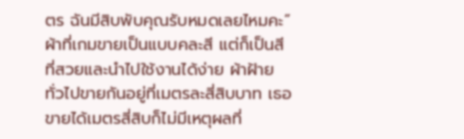ตร ฉันมีสิบพับคุณรับหมดเลยไหมคะ” ผ้าที่เกมขายเป็นแบบคละสี แต่ก็เป็นสีที่สวยและนำไปใช้งานได้ง่าย ผ้าฝ้ายทั่วไปขายกันอยู่ที่เมตรละสี่สิบบาท เธอขายได้เมตรสี่สิบก็ไม่มีเหตุผลที่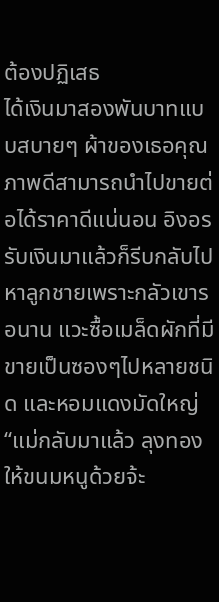ต้องปฏิเสธ
ได้เงินมาสองพันบาทแบบสบายๆ ผ้าของเธอคุณภาพดีสามารถนำไปขายต่อได้ราคาดีแน่นอน อิงอรรับเงินมาแล้วก็รีบกลับไปหาลูกชายเพราะกลัวเขารอนาน แวะซื้อเมล็ดผักที่มีขายเป็นซองๆไปหลายชนิด และหอมแดงมัดใหญ่
“แม่กลับมาแล้ว ลุงทองให้ขนมหนูด้วยจ้ะ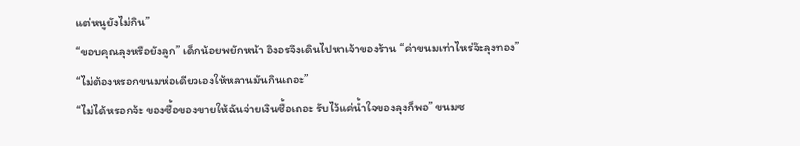แต่หนูยังไม่กิน”
“ขอบคุณลุงหรือยังลูก” เด็กน้อยพยักหน้า อิงอรจึงเดินไปหาเจ้าของร้าน “ค่าขนมเท่าไหร่จ๊ะลุงทอง”
“ไม่ต้องหรอกขนมห่อเดียวเองให้หลานมันกินเถอะ”
“ไม่ได้หรอกจ้ะ ของซื้อของขายให้ฉันจ่ายเงินซื้อเถอะ รับไว้แค่น้ำใจของลุงก็พอ” ขนมซ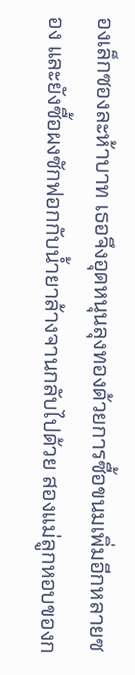องเล็กซองละห้าบาท เธอจึงอุดหนุนลุงทองด้วยการซื้อขนมเพิ่มอีกหลายซอง และยังซื้อผงซักฟอกกับน้ำยาล้างจานกลับไปด้วย สองแม่ลูกหอบของก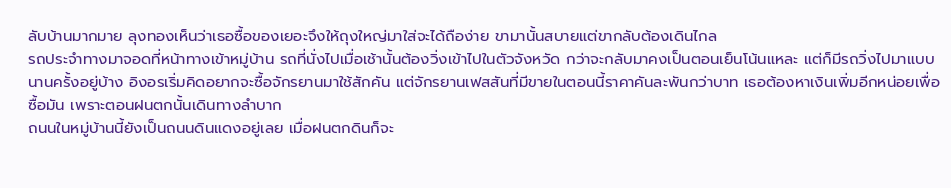ลับบ้านมากมาย ลุงทองเห็นว่าเธอซื้อของเยอะจึงให้ถุงใหญ่มาใส่จะได้ถือง่าย ขามานั้นสบายแต่ขากลับต้องเดินไกล
รถประจำทางมาจอดที่หน้าทางเข้าหมู่บ้าน รถที่นั่งไปเมื่อเช้านั้นต้องวิ่งเข้าไปในตัวจังหวัด กว่าจะกลับมาคงเป็นตอนเย็นโน้นแหละ แต่ก็มีรถวิ่งไปมาแบบนานครั้งอยู่บ้าง อิงอรเริ่มคิดอยากจะซื้อจักรยานมาใช้สักคัน แต่จักรยานเฟสสันที่มีขายในตอนนี้ราคาคันละพันกว่าบาท เธอต้องหาเงินเพิ่มอีกหน่อยเพื่อซื้อมัน เพราะตอนฝนตกนั้นเดินทางลำบาก
ถนนในหมู่บ้านนี้ยังเป็นถนนดินแดงอยู่เลย เมื่อฝนตกดินก็จะ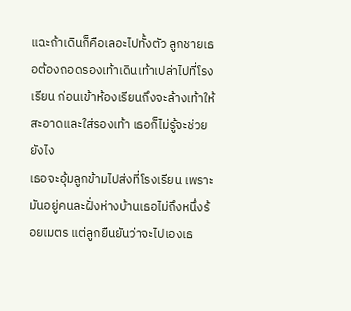แฉะถ้าเดินก็คือเลอะไปทั้งตัว ลูกชายเธอต้องถอดรองเท้าเดินเท้าเปล่าไปที่โรงเรียน ก่อนเข้าห้องเรียนถึงจะล้างเท้าให้สะอาดและใส่รองเท้า เธอก็ไม่รู้จะช่วยยังไง
เธอจะอุ้มลูกข้ามไปส่งที่โรงเรียน เพราะมันอยู่คนละฝั่งห่างบ้านเธอไม่ถึงหนึ่งร้อยเมตร แต่ลูกยืนยันว่าจะไปเองเธ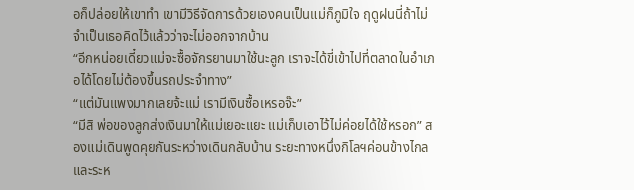อก็ปล่อยให้เขาทำ เขามีวิธีจัดการด้วยเองคนเป็นแม่ก็ภูมิใจ ฤดูฝนนี่ถ้าไม่จำเป็นเธอคิดไว้แล้วว่าจะไม่ออกจากบ้าน
“อีกหน่อยเดี๋ยวแม่จะซื้อจักรยานมาใช้นะลูก เราจะได้ขี่เข้าไปที่ตลาดในอำเภอได้โดยไม่ต้องขึ้นรถประจำทาง”
“แต่มันแพงมากเลยจ้ะแม่ เรามีเงินซื้อเหรอจ๊ะ”
“มีสิ พ่อของลูกส่งเงินมาให้แม่เยอะแยะ แม่เก็บเอาไว้ไม่ค่อยได้ใช้หรอก” สองแม่เดินพูดคุยกันระหว่างเดินกลับบ้าน ระยะทางหนึ่งกิโลฯค่อนข้างไกลและระห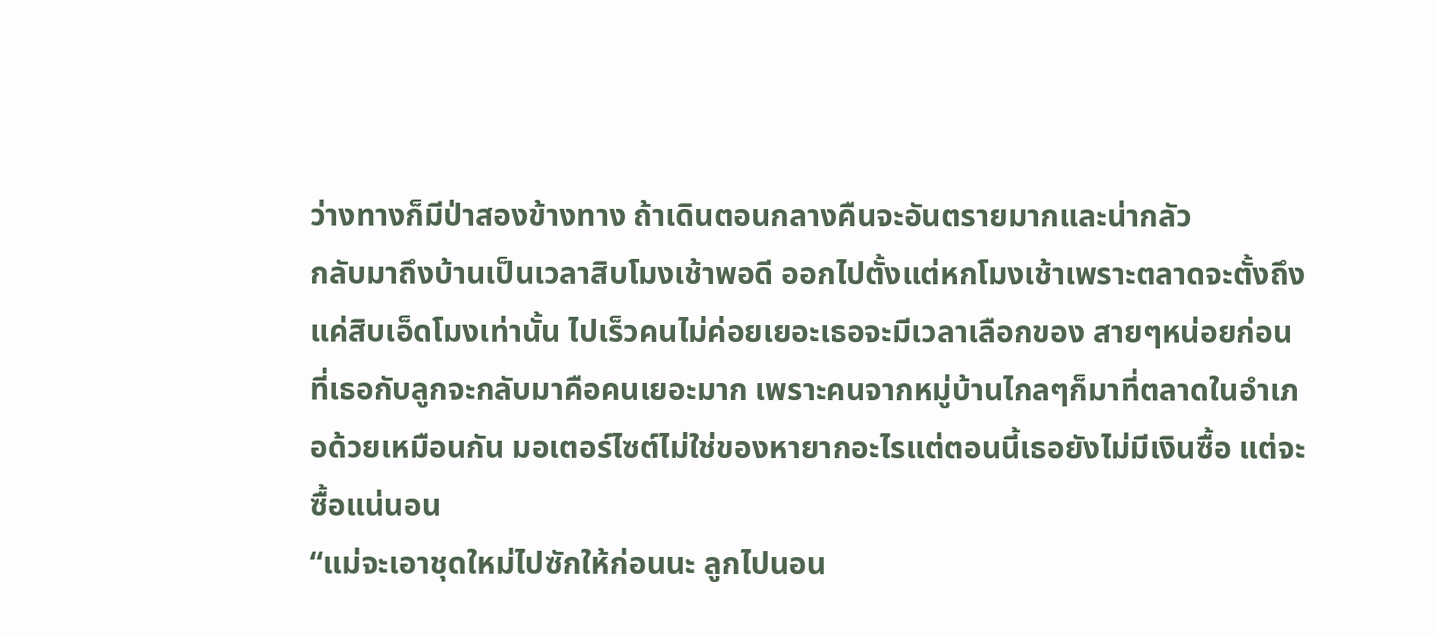ว่างทางก็มีป่าสองข้างทาง ถ้าเดินตอนกลางคืนจะอันตรายมากและน่ากลัว
กลับมาถึงบ้านเป็นเวลาสิบโมงเช้าพอดี ออกไปตั้งแต่หกโมงเช้าเพราะตลาดจะตั้งถึงแค่สิบเอ็ดโมงเท่านั้น ไปเร็วคนไม่ค่อยเยอะเธอจะมีเวลาเลือกของ สายๆหน่อยก่อนที่เธอกับลูกจะกลับมาคือคนเยอะมาก เพราะคนจากหมู่บ้านไกลๆก็มาที่ตลาดในอำเภอด้วยเหมือนกัน มอเตอร์ไซต์ไม่ใช่ของหายากอะไรแต่ตอนนี้เธอยังไม่มีเงินซื้อ แต่จะซื้อแน่นอน
“แม่จะเอาชุดใหม่ไปซักให้ก่อนนะ ลูกไปนอน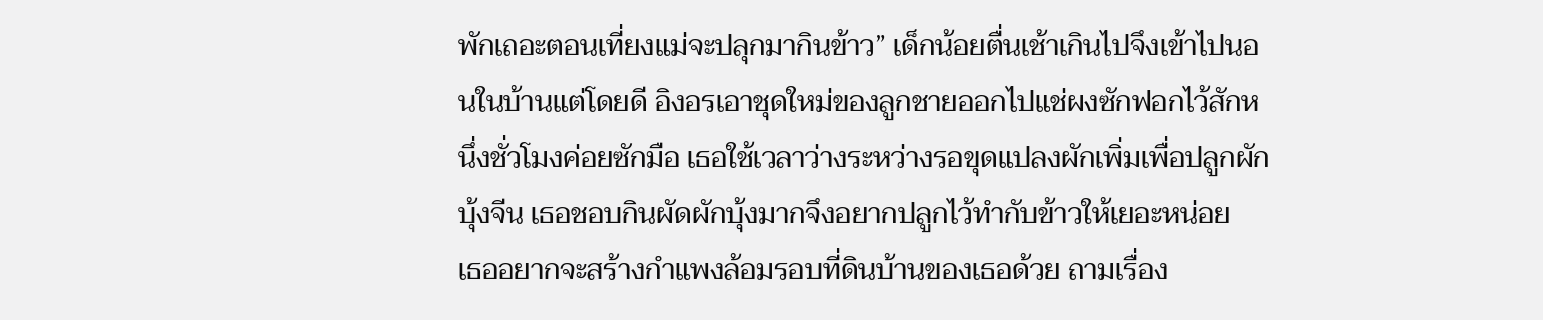พักเถอะตอนเที่ยงแม่จะปลุกมากินข้าว” เด็กน้อยตื่นเช้าเกินไปจึงเข้าไปนอนในบ้านแต่โดยดี อิงอรเอาชุดใหม่ของลูกชายออกไปแช่ผงซักฟอกไว้สักหนึ่งชั่วโมงค่อยซักมือ เธอใช้เวลาว่างระหว่างรอขุดแปลงผักเพิ่มเพื่อปลูกผักบุ้งจีน เธอชอบกินผัดผักบุ้งมากจึงอยากปลูกไว้ทำกับข้าวให้เยอะหน่อย
เธออยากจะสร้างกำแพงล้อมรอบที่ดินบ้านของเธอด้วย ถามเรื่อง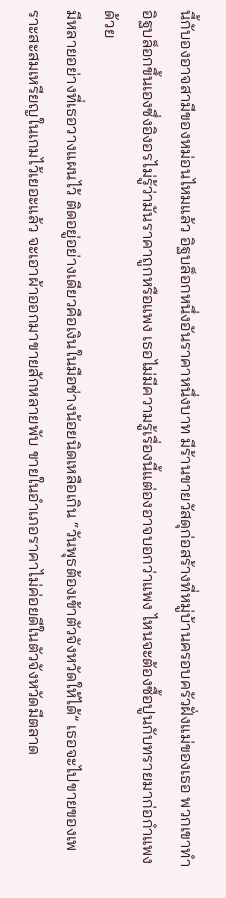นี้กับองอาจสามีของหม่อนไหมแล้ว อิฐบล็อกหนึ่งอันราคาหนึ่งบาท มีร้านขายวัสดุก่อสร้างที่หมู่บ้านครอบครัวฝั่งแม่ของเธอ พวกเขาทำอิฐบล็อกขึ้นเองซึ่งอิงอรไม่รู้ว่ามันราคาถูกหรือแพง เธอไม่มีความรู้เรื่องนี้แต่องอาจบอกว่าแพง ไหนจะต้องซื้อปูนกับทรายมาก่อกำแพงด้วย
มีหลายอย่างที่เธอวางแผนไว้ ติดอยู่อย่างเดียวคือเงินในมือช่างน้อยนิดเหลือเกิน “วันพุธต้องเข้าตัวจังหวัดให้ได้” เธอจะไปขายของเพราะสะสมเหรียญในเกมไว้เยอะแล้ว จะเอาผ้าออกมาขายสักหลายพับ ขายในอำเภอราคาไม่ค่อยดีในตัวจังหวัดมีตลาด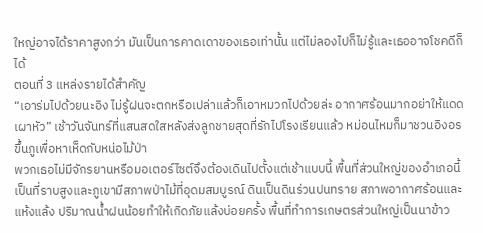ใหญ่อาจได้ราคาสูงกว่า มันเป็นการคาดเดาของเธอเท่านั้น แต่ไม่ลองไปก็ไม่รู้และเธออาจโชคดีก็ได้
ตอนที่ 3 แหล่งรายได้สำคัญ
“เอาร่มไปด้วยนะอิง ไม่รู้ฝนจะตกหรือเปล่าแล้วก็เอาหมวกไปด้วยล่ะ อากาศร้อนมากอย่าให้แดดเผาหัว” เช้าวันจันทร์ที่แสนสดใสหลังส่งลูกชายสุดที่รักไปโรงเรียนแล้ว หม่อนไหมก็มาชวนอิงอรขึ้นภูเพื่อหาเห็ดกับหน่อไม้ป่า
พวกเธอไม่มีจักรยานหรือมอเตอร์ไซต์จึงต้องเดินไปตั้งแต่เช้าแบบนี้ พื้นที่ส่วนใหญ่ของอำเภอนี้เป็นที่ราบสูงและภูเขามีสภาพป่าไม้ที่อุดมสมบูรณ์ ดินเป็นดินร่วนปนทราย สภาพอากาศร้อนและแห้งแล้ง ปริมาณน้ำฝนน้อยทำให้เกิดภัยแล้งบ่อยครั้ง พื้นที่ทำการเกษตรส่วนใหญ่เป็นนาข้าว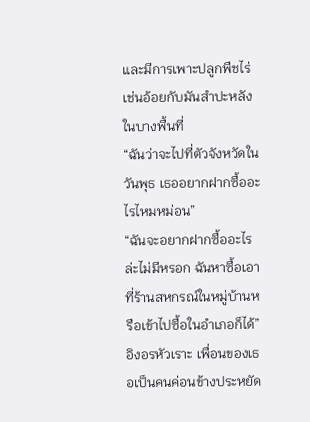และมีการเพาะปลูกพืชไร่เช่นอ้อยกับมันสำปะหลังในบางพื้นที่
“ฉันว่าจะไปที่ตัวจังหวัดในวันพุธ เธออยากฝากซื้ออะไรไหมหม่อน”
“ฉันจะอยากฝากซื้ออะไรล่ะไม่มีหรอก ฉันหาซื้อเอาที่ร้านสหกรณ์ในหมู่บ้านหรือเข้าไปซื้อในอำเภอก็ได้” อิงอรหัวเราะ เพื่อนของเธอเป็นคนค่อนข้างประหยัด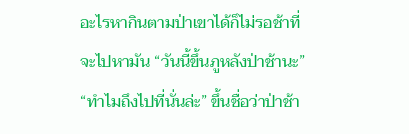อะไรหากินตามป่าเขาได้ก็ไม่รอช้าที่จะไปหามัน “วันนี้ขึ้นภูหลังป่าช้านะ”
“ทำไมถึงไปที่นั่นล่ะ” ขึ้นชื่อว่าป่าช้า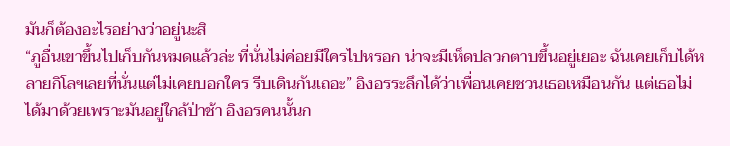มันก็ต้องอะไรอย่างว่าอยู่นะสิ
“ภูอื่นเขาขึ้นไปเก็บกันหมดแล้วล่ะ ที่นั่นไม่ค่อยมีใครไปหรอก น่าจะมีเห็ดปลวกตาบขึ้นอยู่เยอะ ฉันเคยเก็บได้หลายกิโลฯเลยที่นั่นแต่ไม่เคยบอกใคร รีบเดินกันเถอะ” อิงอรระลึกได้ว่าเพื่อนเคยชวนเธอเหมือนกัน แต่เธอไม่ได้มาด้วยเพราะมันอยู่ใกล้ป่าช้า อิงอรคนนั้นก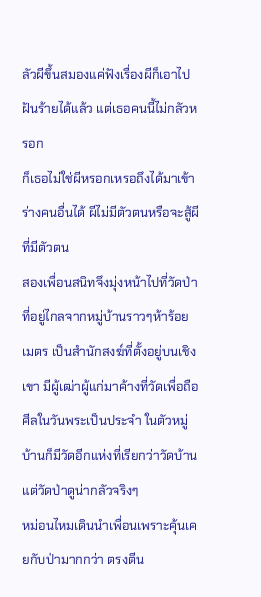ลัวผีขึ้นสมองแค่ฟังเรื่องผีก็เอาไปฝันร้ายได้แล้ว แต่เธอคนนี้ไม่กลัวหรอก
ก็เธอไม่ใช่ผีหรอกเหรอถึงได้มาเข้าร่างคนอื่นได้ ผีไม่มีตัวตนหรือจะสู้ผีที่มีตัวตน
สองเพื่อนสนิทจึงมุ่งหน้าไปที่วัดป่าที่อยู่ไกลจากหมู่บ้านราวๆห้าร้อยเมตร เป็นสำนักสงฆ์ที่ตั้งอยู่บนเชิงเขา มีผู้เฒ่าผู้แก่มาค้างที่วัดเพื่อถือศีลในวันพระเป็นประจำ ในตัวหมู่บ้านก็มีวัดอีกแห่งที่เรียกว่าวัดบ้าน แต่วัดป่าดูน่ากลัวจริงๆ
หม่อนไหมเดินนำเพื่อนเพราะคุ้นเคยกับป่ามากกว่า ตรงตีน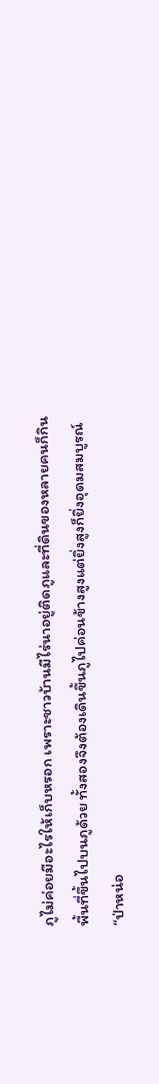ภูไม่ค่อยมีอะไรให้เก็บหรอก เพราะชาวบ้านมีไร่นาอยู่ติดภูและที่ดินของหลายคนก็กินพื้นที่ขึ้นไปบนภูด้วย ทั้งสองจึงต้องเดินขึ้นภูไปค่อนข้างสูงแต่ยิ่งสูงก็ยิ่งอุดมสมบูรณ์
“ป่าหน่อ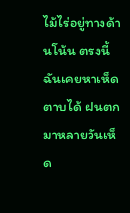ไม้ไร่อยู่ทางด้านโน้น ตรงนี้ฉันเคยหาเห็ดตาบได้ ฝนตกมาหลายวันเห็ด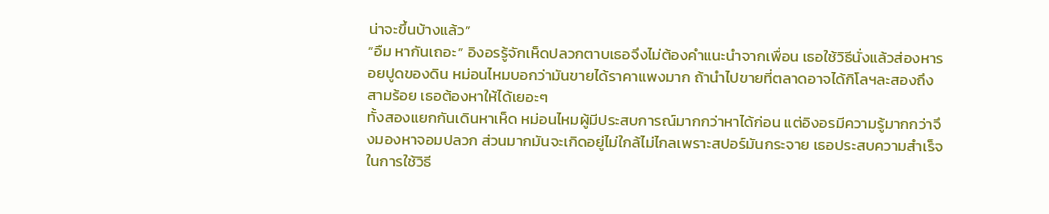น่าจะขึ้นบ้างแล้ว”
“อืม หากันเถอะ” อิงอรรู้จักเห็ดปลวกตาบเธอจึงไม่ต้องคำแนะนำจากเพื่อน เธอใช้วิธีนั่งแล้วส่องหารอยปูดของดิน หม่อนไหมบอกว่ามันขายได้ราคาแพงมาก ถ้านำไปขายที่ตลาดอาจได้กิโลฯละสองถึงสามร้อย เธอต้องหาให้ได้เยอะๆ
ทั้งสองแยกกันเดินหาเห็ด หม่อนไหมผู้มีประสบการณ์มากกว่าหาได้ก่อน แต่อิงอรมีความรู้มากกว่าจึงมองหาจอมปลวก ส่วนมากมันจะเกิดอยู่ไม่ใกล้ไม่ไกลเพราะสปอร์มันกระจาย เธอประสบความสำเร็จในการใช้วิธี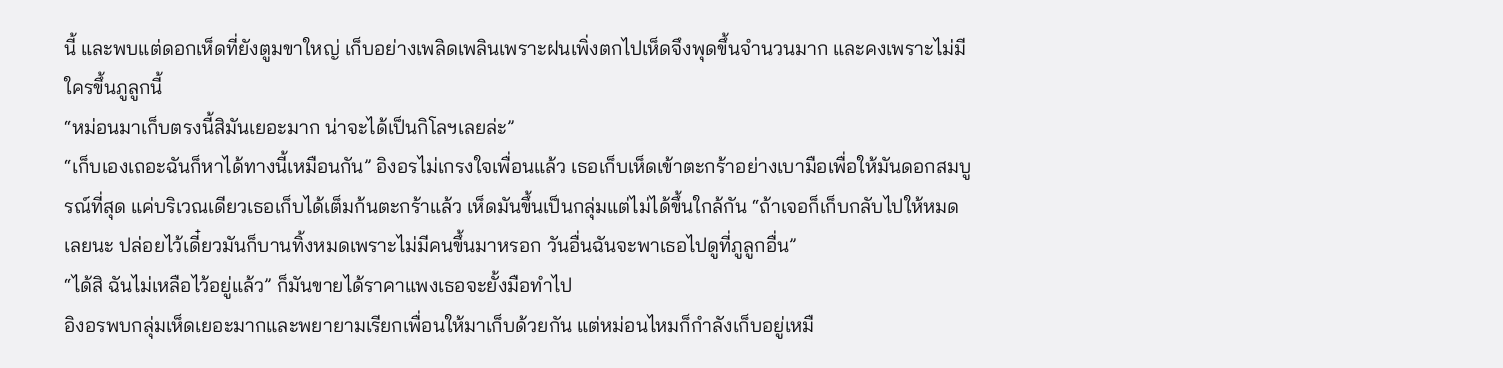นี้ และพบแต่ดอกเห็ดที่ยังตูมขาใหญ่ เก็บอย่างเพลิดเพลินเพราะฝนเพิ่งตกไปเห็ดจึงพุดขึ้นจำนวนมาก และคงเพราะไม่มีใครขึ้นภูลูกนี้
“หม่อนมาเก็บตรงนี้สิมันเยอะมาก น่าจะได้เป็นกิโลฯเลยล่ะ”
“เก็บเองเถอะฉันก็หาได้ทางนี้เหมือนกัน” อิงอรไม่เกรงใจเพื่อนแล้ว เธอเก็บเห็ดเข้าตะกร้าอย่างเบามือเพื่อให้มันดอกสมบูรณ์ที่สุด แค่บริเวณเดียวเธอเก็บได้เต็มก้นตะกร้าแล้ว เห็ดมันขึ้นเป็นกลุ่มแต่ไม่ได้ขึ้นใกล้กัน “ถ้าเจอก็เก็บกลับไปให้หมดเลยนะ ปล่อยไว้เดี๋ยวมันก็บานทิ้งหมดเพราะไม่มีคนขึ้นมาหรอก วันอื่นฉันจะพาเธอไปดูที่ภูลูกอื่น”
“ได้สิ ฉันไม่เหลือไว้อยู่แล้ว” ก็มันขายได้ราคาแพงเธอจะยั้งมือทำไป
อิงอรพบกลุ่มเห็ดเยอะมากและพยายามเรียกเพื่อนให้มาเก็บด้วยกัน แต่หม่อนไหมก็กำลังเก็บอยู่เหมื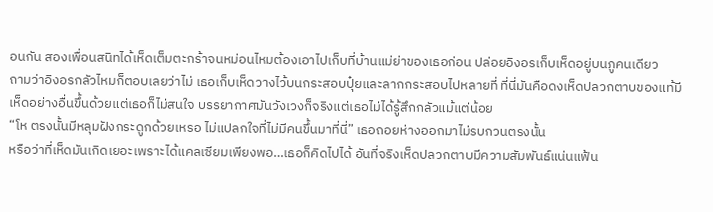อนกัน สองเพื่อนสนิทได้เห็ดเต็มตะกร้าจนหม่อนไหมต้องเอาไปเก็บที่บ้านแม่ย่าของเธอก่อน ปล่อยอิงอรเก็บเห็ดอยู่บนภูคนเดียว
ถามว่าอิงอรกลัวไหมก็ตอบเลยว่าไม่ เธอเก็บเห็ดวางไว้บนกระสอบปุ๋ยและลากกระสอบไปหลายที่ ที่นี่มันคือดงเห็ดปลวกตาบของแท้มีเห็ดอย่างอื่นขึ้นด้วยแต่เธอก็ไม่สนใจ บรรยากาศมันวังเวงก็จริงแต่เธอไม่ได้รู้สึกกลัวแม้แต่น้อย
“โห ตรงนั้นมีหลุมฝังกระดูกด้วยเหรอ ไม่แปลกใจที่ไม่มีคนขึ้นมาที่นี่” เธอถอยห่างออกมาไม่รบกวนตรงนั้น
หรือว่าที่เห็ดมันเกิดเยอะเพราะได้แคลเซียมเพียงพอ…เธอก็คิดไปได้ อันที่จริงเห็ดปลวกตาบมีความสัมพันธ์แน่นแฟ้น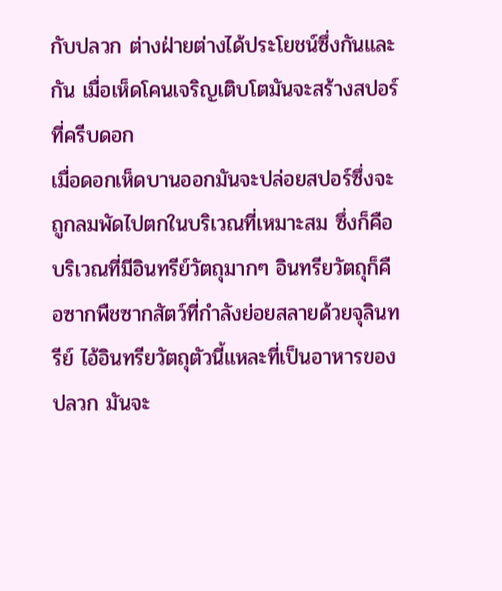กับปลวก ต่างฝ่ายต่างได้ประโยชน์ซึ่งกันและกัน เมื่อเห็ดโคนเจริญเติบโตมันจะสร้างสปอร์ที่ครีบดอก
เมื่อดอกเห็ดบานออกมันจะปล่อยสปอร์ซึ่งจะถูกลมพัดไปตกในบริเวณที่เหมาะสม ซึ่งก็คือบริเวณที่มีอินทรีย์วัตถุมากๆ อินทรียวัตถุก็คือซากพืชซากสัตว์ที่กำลังย่อยสลายด้วยจุลินทรีย์ ไอ้อินทรียวัตถุตัวนี้แหละที่เป็นอาหารของปลวก มันจะ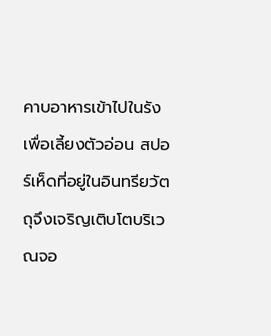คาบอาหารเข้าไปในรังเพื่อเลี้ยงตัวอ่อน สปอร์เห็ดที่อยู่ในอินทรียวัตถุจึงเจริญเติบโตบริเวณจอ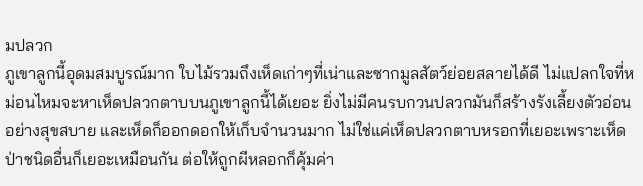มปลวก
ภูเขาลูกนี้อุดมสมบูรณ์มาก ใบไม้รวมถึงเห็ดเก่าๆที่เน่าและซากมูลสัตว์ย่อยสลายได้ดี ไม่แปลกใจที่หม่อนไหมจะหาเห็ดปลวกตาบบนภูเขาลูกนี้ได้เยอะ ยิ่งไม่มีคนรบกวนปลวกมันก็สร้างรังเลี้ยงตัวอ่อนอย่างสุขสบาย และเห็ดก็ออกดอกให้เก็บจำนวนมาก ไม่ใช่แค่เห็ดปลวกตาบหรอกที่เยอะเพราะเห็ดป่าชนิดอื่นก็เยอะเหมือนกัน ต่อให้ถูกผีหลอกก็คุ้มค่า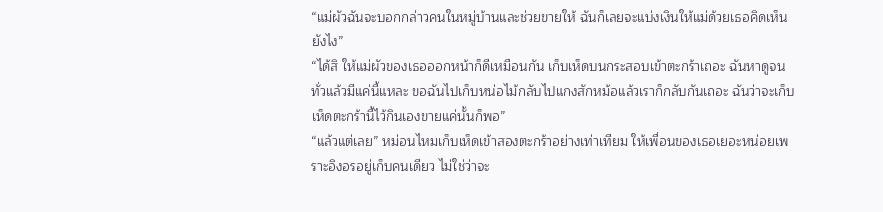“แม่ผัวฉันจะบอกกล่าวคนในหมู่บ้านและช่วยขายให้ ฉันก็เลยจะแบ่งเงินให้แม่ด้วยเธอคิดเห็นยังไง”
“ได้สิ ให้แม่ผัวของเธอออกหน้าก็ดีเหมือนกัน เก็บเห็ดบนกระสอบเข้าตะกร้าเถอะ ฉันหาดูจนทั่วแล้วมีแค่นี้แหละ ขอฉันไปเก็บหน่อไม้กลับไปแกงสักหม้อแล้วเราก็กลับกันเถอะ ฉันว่าจะเก็บเห็ดตะกร้านี้ไว้กินเองขายแค่นั้นก็พอ”
“แล้วแต่เลย” หม่อนไหมเก็บเห็ดเข้าสองตะกร้าอย่างเท่าเทียม ให้เพื่อนของเธอเยอะหน่อยเพราะอิงอรอยู่เก็บคนเดียว ไม่ใช่ว่าจะ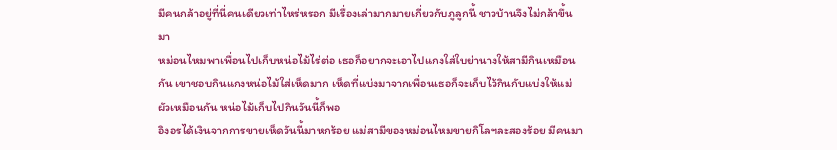มีคนกล้าอยู่ที่นี่คนเดียวเท่าไหร่หรอก มีเรื่องเล่ามากมายเกี่ยวกับภูลูกนี้ ชาวบ้านจึงไม่กล้าขึ้นมา
หม่อนไหมพาเพื่อนไปเก็บหน่อไม้ไร่ต่อ เธอก็อยากจะเอาไปแกงใส่ใบย่านางให้สามีกินเหมือนกัน เขาชอบกินแกงหน่อไม้ใส่เห็ดมาก เห็ดที่แบ่งมาจากเพื่อนเธอก็จะเก็บไว้กินกับแบ่งให้แม่ผัวเหมือนกัน หน่อไม้เก็บไปกินวันนี้ก็พอ
อิงอรได้เงินจากการขายเห็ดวันนี้มาหกร้อย แม่สามีของหม่อนไหมขายกิโลฯละสองร้อย มีคนมา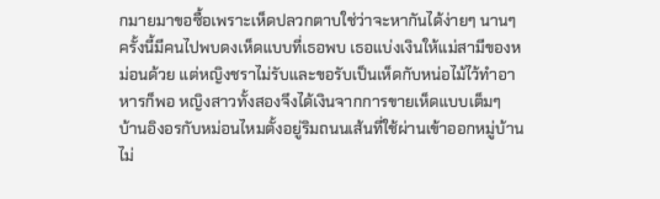กมายมาขอซื้อเพราะเห็ดปลวกตาบใช่ว่าจะหากันได้ง่ายๆ นานๆครั้งนี้มีคนไปพบดงเห็ดแบบที่เธอพบ เธอแบ่งเงินให้แม่สามีของหม่อนด้วย แต่หญิงชราไม่รับและขอรับเป็นเห็ดกับหน่อไม้ไว้ทำอาหารก็พอ หญิงสาวทั้งสองจึงได้เงินจากการขายเห็ดแบบเต็มๆ
บ้านอิงอรกับหม่อนไหมตั้งอยู่ริมถนนเส้นที่ใช้ผ่านเข้าออกหมู่บ้านไม่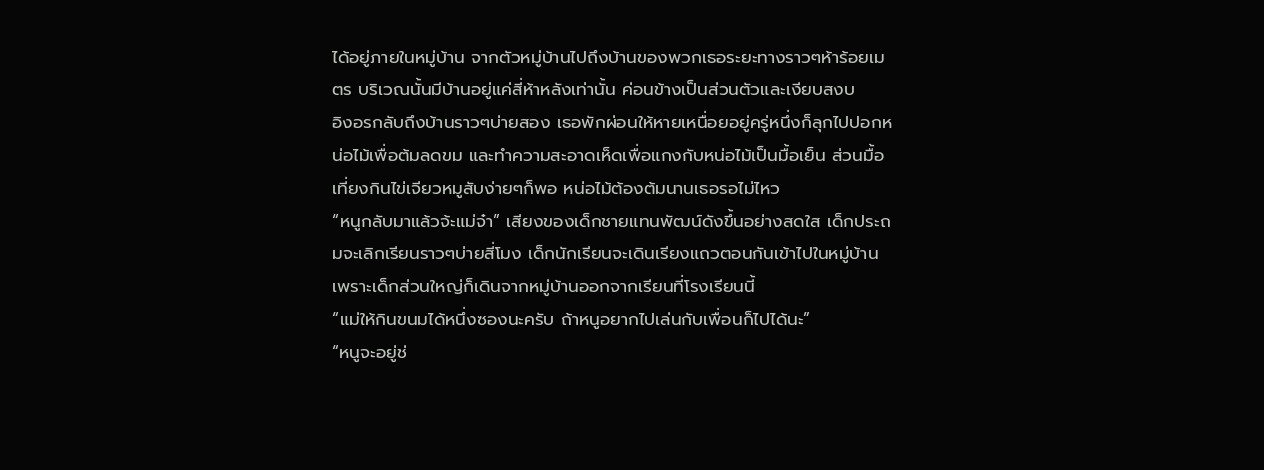ได้อยู่ภายในหมู่บ้าน จากตัวหมู่บ้านไปถึงบ้านของพวกเธอระยะทางราวๆห้าร้อยเมตร บริเวณนั้นมีบ้านอยู่แค่สี่ห้าหลังเท่านั้น ค่อนข้างเป็นส่วนตัวและเงียบสงบ
อิงอรกลับถึงบ้านราวๆบ่ายสอง เธอพักผ่อนให้หายเหนื่อยอยู่ครู่หนึ่งก็ลุกไปปอกหน่อไม้เพื่อต้มลดขม และทำความสะอาดเห็ดเพื่อแกงกับหน่อไม้เป็นมื้อเย็น ส่วนมื้อเที่ยงกินไข่เจียวหมูสับง่ายๆก็พอ หน่อไม้ต้องต้มนานเธอรอไม่ไหว
“หนูกลับมาแล้วจ้ะแม่จ๋า” เสียงของเด็กชายแทนพัฒน์ดังขึ้นอย่างสดใส เด็กประถมจะเลิกเรียนราวๆบ่ายสี่โมง เด็กนักเรียนจะเดินเรียงแถวตอนกันเข้าไปในหมู่บ้าน เพราะเด็กส่วนใหญ่ก็เดินจากหมู่บ้านออกจากเรียนที่โรงเรียนนี้
“แม่ให้กินขนมได้หนึ่งซองนะครับ ถ้าหนูอยากไปเล่นกับเพื่อนก็ไปได้นะ”
“หนูจะอยู่ช่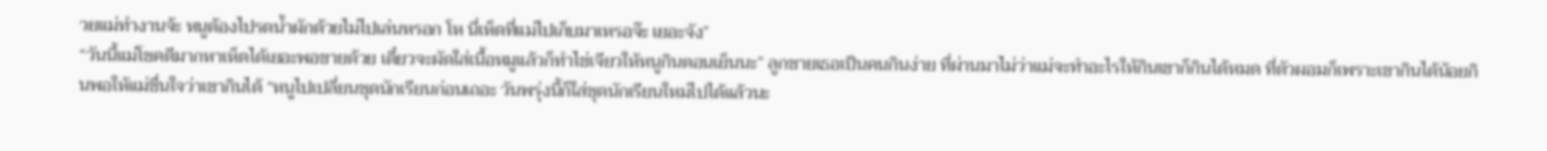วยแม่ทำงานจ้ะ หนูต้องไปรดน้ำผักด้วยไม่ไปเล่นหรอก โห นี่เห็ดที่แม่ไปเก็บมาเหรอจ๊ะ เยอะจัง”
“วันนี้แม่โชคดีมากหาเห็ดได้เยอะพอขายด้วย เดี๋ยวจะผัดใส่เนื้อหมูแล้วก็ทำไข่เจียวให้หนูกินตอนเย็นนะ” ลูกชายเธอเป็นคนกินง่าย ที่ผ่านมาไม่ว่าแม่จะทำอะไรให้กินเขาก็กินได้หมด ที่ตัวผอมก็เพราะเขากินได้น้อยกินพอให้แม่ชื่นใจว่าเขากินได้ “หนูไปเปลี่ยนชุดนักเรียนก่อนเถอะ วันพรุ่งนี้ก็ใส่ชุดนักเรียนใหม่ไปได้แล้วนะ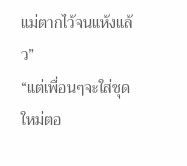แม่ตากไว้จนแห้งแล้ว”
“แต่เพื่อนๆจะใส่ชุดใหม่ตอ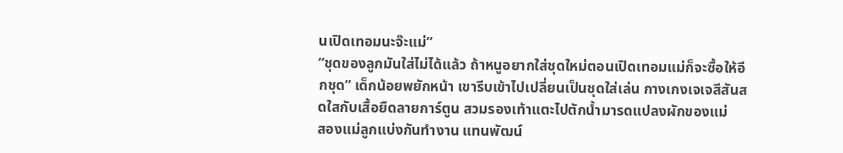นเปิดเทอมนะจ๊ะแม่”
“ชุดของลูกมันใส่ไม่ได้แล้ว ถ้าหนูอยากใส่ชุดใหม่ตอนเปิดเทอมแม่ก็จะซื้อให้อีกชุด” เด็กน้อยพยักหน้า เขารีบเข้าไปเปลี่ยนเป็นชุดใส่เล่น กางเกงเจเจสีสันสดใสกับเสื้อยืดลายการ์ตูน สวมรองเท้าแตะไปตักน้ำมารดแปลงผักของแม่
สองแม่ลูกแบ่งกันทำงาน แทนพัฒน์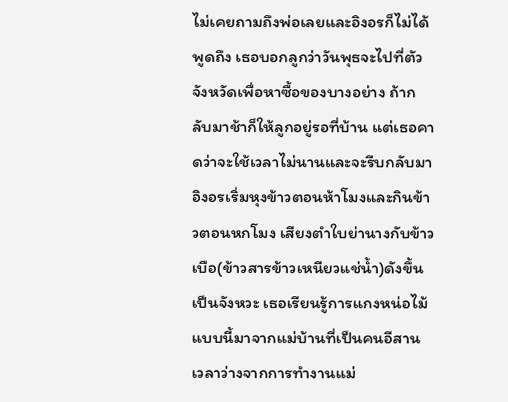ไม่เคยถามถึงพ่อเลยและอิงอรก็ไม่ได้พูดถึง เธอบอกลูกว่าวันพุธจะไปที่ตัวจังหวัดเพื่อหาซื้อของบางอย่าง ถ้ากลับมาช้าก็ให้ลูกอยู่รอที่บ้าน แต่เธอคาดว่าจะใช้เวลาไม่นานและจะรีบกลับมา
อิงอรเริ่มหุงข้าวตอนห้าโมงและกินข้าวตอนหกโมง เสียงตำใบย่านางกับข้าวเบือ(ข้าวสารข้าวเหนียวแช่น้ำ)ดังขึ้นเป็นจังหวะ เธอเรียนรู้การแกงหน่อไม้แบบนี้มาจากแม่บ้านที่เป็นคนอีสาน เวลาว่างจากการทำงานแม่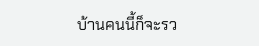บ้านคนนี้ก็จะรว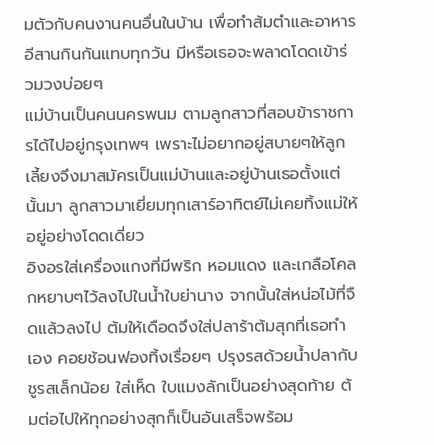มตัวกับคนงานคนอื่นในบ้าน เพื่อทำส้มตำและอาหารอีสานกินกันแทบทุกวัน มีหรือเธอจะพลาดโดดเข้าร่วมวงบ่อยๆ
แม่บ้านเป็นคนนครพนม ตามลูกสาวที่สอบข้าราชการได้ไปอยู่กรุงเทพฯ เพราะไม่อยากอยู่สบายๆให้ลูกเลี้ยงจึงมาสมัครเป็นแม่บ้านและอยู่บ้านเธอตั้งแต่นั้นมา ลูกสาวมาเยี่ยมทุกเสาร์อาทิตย์ไม่เคยทิ้งแม่ให้อยู่อย่างโดดเดี่ยว
อิงอรใส่เครื่องแกงที่มีพริก หอมแดง และเกลือโคลกหยาบๆไว้ลงไปในน้ำใบย่านาง จากนั้นใส่หน่อไม้ที่จืดแล้วลงไป ต้มให้เดือดจึงใส่ปลาร้าต้มสุกที่เธอทำเอง คอยช้อนฟองทิ้งเรื่อยๆ ปรุงรสด้วยน้ำปลากับชูรสเล็กน้อย ใส่เห็ด ใบแมงลักเป็นอย่างสุดท้าย ต้มต่อไปให้ทุกอย่างสุกก็เป็นอันเสร็จพร้อม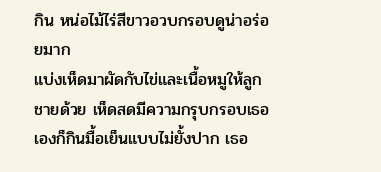กิน หน่อไม้ไร่สีขาวอวบกรอบดูน่าอร่อยมาก
แบ่งเห็ดมาผัดกับไข่และเนื้อหมูให้ลูกชายด้วย เห็ดสดมีความกรุบกรอบเธอเองก็กินมื้อเย็นแบบไม่ยั้งปาก เธอ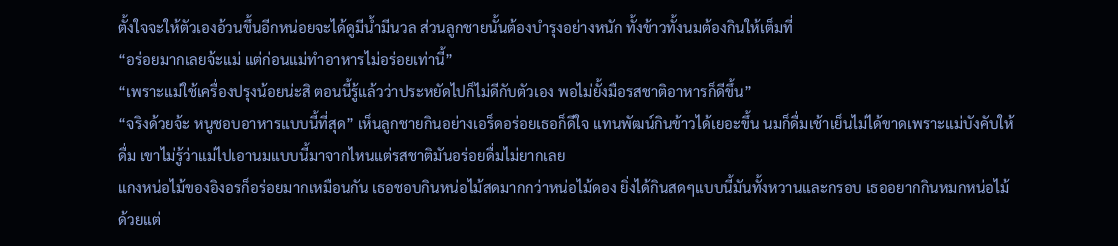ตั้งใจจะให้ตัวเองอ้วนขึ้นอีกหน่อยจะได้ดูมีน้ำมีนวล ส่วนลูกชายนั้นต้องบำรุงอย่างหนัก ทั้งข้าวทั้งนมต้องกินให้เต็มที่
“อร่อยมากเลยจ้ะแม่ แต่ก่อนแม่ทำอาหารไม่อร่อยเท่านี้”
“เพราะแม่ใช้เครื่องปรุงน้อยน่ะสิ ตอนนี้รู้แล้วว่าประหยัดไปก็ไม่ดีกับตัวเอง พอไม่ยั้งมือรสชาติอาหารก็ดีขึ้น”
“จริงด้วยจ้ะ หนูชอบอาหารแบบนี้ที่สุด” เห็นลูกชายกินอย่างเอร็ดอร่อยเธอก็ดีใจ แทนพัฒน์กินข้าวได้เยอะขึ้น นมก็ดื่มเช้าเย็นไม่ได้ขาดเพราะแม่บังคับให้ดื่ม เขาไม่รู้ว่าแม่ไปเอานมแบบนี้มาจากไหนแต่รสชาติมันอร่อยดื่มไม่ยากเลย
แกงหน่อไม้ของอิงอรก็อร่อยมากเหมือนกัน เธอชอบกินหน่อไม้สดมากกว่าหน่อไม้ดอง ยิ่งได้กินสดๆแบบนี้มันทั้งหวานและกรอบ เธออยากกินหมกหน่อไม้ด้วยแต่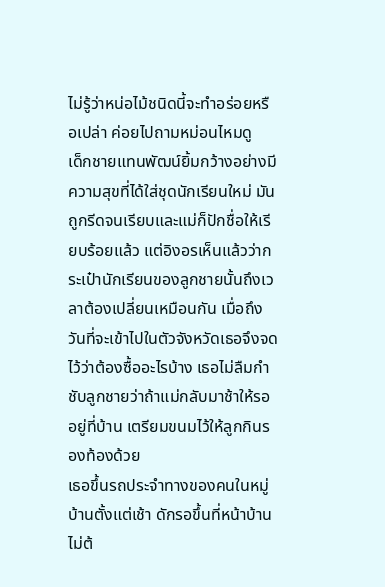ไม่รู้ว่าหน่อไม้ชนิดนี้จะทำอร่อยหรือเปล่า ค่อยไปถามหม่อนไหมดู
เด็กชายแทนพัฒน์ยิ้มกว้างอย่างมีความสุขที่ได้ใส่ชุดนักเรียนใหม่ มันถูกรีดจนเรียบและแม่ก็ปักชื่อให้เรียบร้อยแล้ว แต่อิงอรเห็นแล้วว่ากระเป๋านักเรียนของลูกชายนั้นถึงเวลาต้องเปลี่ยนเหมือนกัน เมื่อถึงวันที่จะเข้าไปในตัวจังหวัดเธอจึงจดไว้ว่าต้องซื้ออะไรบ้าง เธอไม่ลืมกำชับลูกชายว่าถ้าแม่กลับมาช้าให้รออยู่ที่บ้าน เตรียมขนมไว้ให้ลูกกินรองท้องด้วย
เธอขึ้นรถประจำทางของคนในหมู่บ้านตั้งแต่เช้า ดักรอขึ้นที่หน้าบ้านไม่ต้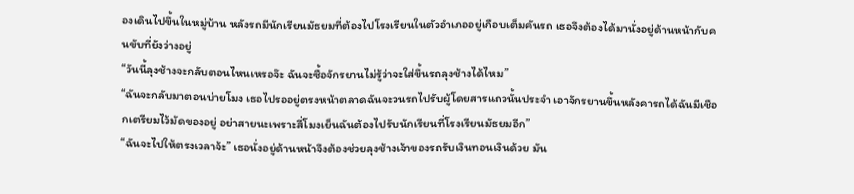องเดินไปขึ้นในหมู่บ้าน หลังรถมีนักเรียนมัธยมที่ต้องไปโรงเรียนในตัวอำเภออยู่เกือบเต็มคันรถ เธอจึงต้องได้มานั่งอยู่ด้านหน้ากับคนขับที่ยังว่างอยู่
“วันนี้ลุงช้างจะกลับตอนไหนเหรอจ๊ะ ฉันจะซื้อจักรยานไม่รู้ว่าจะใส่ขึ้นรถลุงช้างได้ไหม”
“ฉันจะกลับมาตอนบ่ายโมง เธอไปรออยู่ตรงหน้าตลาดฉันจะวนรถไปรับผู้โดยสารแถวนั้นประจำ เอาจักรยานขึ้นหลังคารถได้ฉันมีเชือกเตรียมไว้มัดของอยู่ อย่าสายนะเพราะสี่โมงเย็นฉันต้องไปรับนักเรียนที่โรงเรียนมัธยมอีก”
“ฉันจะไปให้ตรงเวลาจ้ะ” เธอนั่งอยู่ด้านหน้าจึงต้องช่วยลุงช้างเจ้าของรถรับเงินทอนเงินด้วย มัน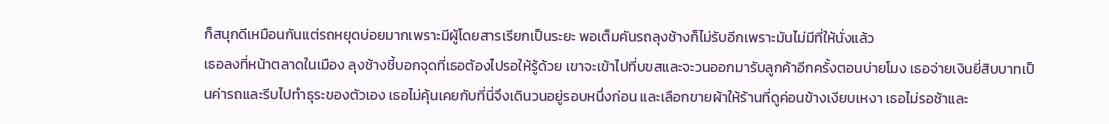ก็สนุกดีเหมือนกันแต่รถหยุดบ่อยมากเพราะมีผู้โดยสารเรียกเป็นระยะ พอเต็มคันรถลุงช้างก็ไม่รับอีกเพราะมันไม่มีที่ให้นั่งแล้ว
เธอลงที่หน้าตลาดในเมือง ลุงช้างชี้บอกจุดที่เธอต้องไปรอให้รู้ด้วย เขาจะเข้าไปที่บขสและจะวนออกมารับลูกค้าอีกครั้งตอนบ่ายโมง เธอจ่ายเงินยี่สิบบาทเป็นค่ารถและรีบไปทำธุระของตัวเอง เธอไม่คุ้นเคยกับที่นี่จึงเดินวนอยู่รอบหนึ่งก่อน และเลือกขายผ้าให้ร้านที่ดูค่อนข้างเงียบเหงา เธอไม่รอช้าและ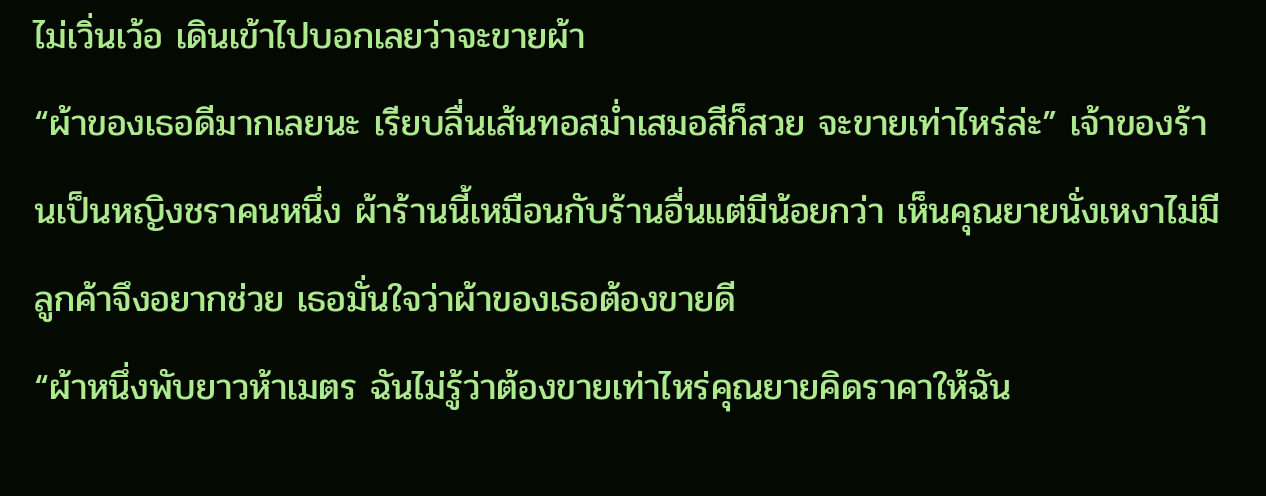ไม่เวิ่นเว้อ เดินเข้าไปบอกเลยว่าจะขายผ้า
“ผ้าของเธอดีมากเลยนะ เรียบลื่นเส้นทอสม่ำเสมอสีก็สวย จะขายเท่าไหร่ล่ะ” เจ้าของร้านเป็นหญิงชราคนหนึ่ง ผ้าร้านนี้เหมือนกับร้านอื่นแต่มีน้อยกว่า เห็นคุณยายนั่งเหงาไม่มีลูกค้าจึงอยากช่วย เธอมั่นใจว่าผ้าของเธอต้องขายดี
“ผ้าหนึ่งพับยาวห้าเมตร ฉันไม่รู้ว่าต้องขายเท่าไหร่คุณยายคิดราคาให้ฉัน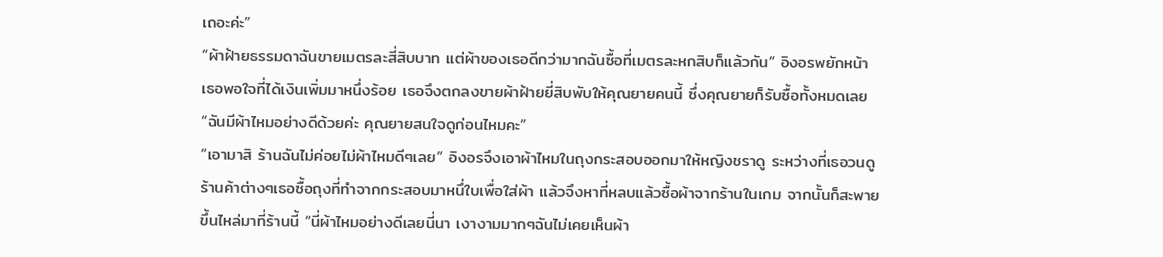เถอะค่ะ”
“ผ้าฝ้ายธรรมดาฉันขายเมตรละสี่สิบบาท แต่ผ้าของเธอดีกว่ามากฉันซื้อที่เมตรละหกสิบก็แล้วกัน” อิงอรพยักหน้า เธอพอใจที่ได้เงินเพิ่มมาหนึ่งร้อย เธอจึงตกลงขายผ้าฝ้ายยี่สิบพับให้คุณยายคนนี้ ซึ่งคุณยายก็รับซื้อทั้งหมดเลย
“ฉันมีผ้าไหมอย่างดีด้วยค่ะ คุณยายสนใจดูก่อนไหมคะ”
“เอามาสิ ร้านฉันไม่ค่อยไม่ผ้าไหมดีๆเลย” อิงอรจึงเอาผ้าไหมในถุงกระสอบออกมาให้หญิงชราดู ระหว่างที่เธอวนดูร้านค้าต่างๆเธอซื้อถุงที่ทำจากกระสอบมาหนึ่ใบเพื่อใส่ผ้า แล้วจึงหาที่หลบแล้วซื้อผ้าจากร้านในเกม จากนั้นก็สะพายขึ้นไหล่มาที่ร้านนี้ “นี่ผ้าไหมอย่างดีเลยนี่นา เงางามมากๆฉันไม่เคยเห็นผ้า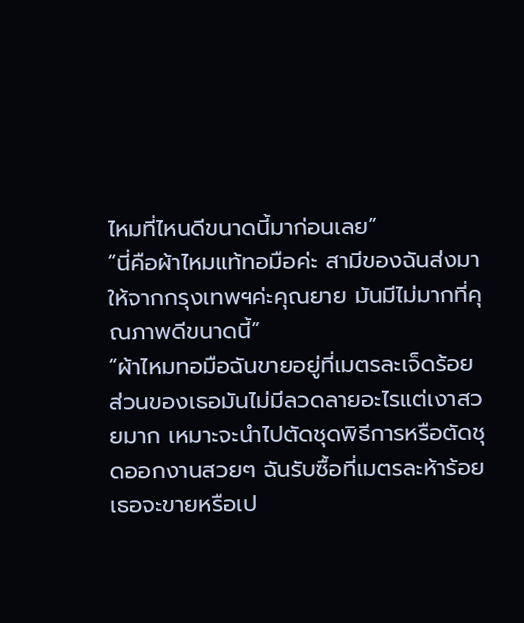ไหมที่ไหนดีขนาดนี้มาก่อนเลย”
“นี่คือผ้าไหมแท้ทอมือค่ะ สามีของฉันส่งมาให้จากกรุงเทพฯค่ะคุณยาย มันมีไม่มากที่คุณภาพดีขนาดนี้”
“ผ้าไหมทอมือฉันขายอยู่ที่เมตรละเจ็ดร้อย ส่วนของเธอมันไม่มีลวดลายอะไรแต่เงาสวยมาก เหมาะจะนำไปตัดชุดพิธีการหรือตัดชุดออกงานสวยๆ ฉันรับซื้อที่เมตรละห้าร้อยเธอจะขายหรือเป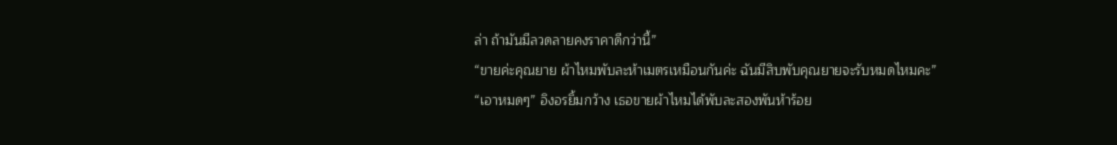ล่า ถ้ามันมีลวดลายคงราคาดีกว่านี้”
“ขายค่ะคุณยาย ผ้าไหมพับละห้าเมตรเหมือนกันค่ะ ฉันมีสิบพับคุณยายจะรับหมดไหมคะ”
“เอาหมดๆ” อิงอรยิ้มกว้าง เธอขายผ้าไหมได้พับละสองพันห้าร้อย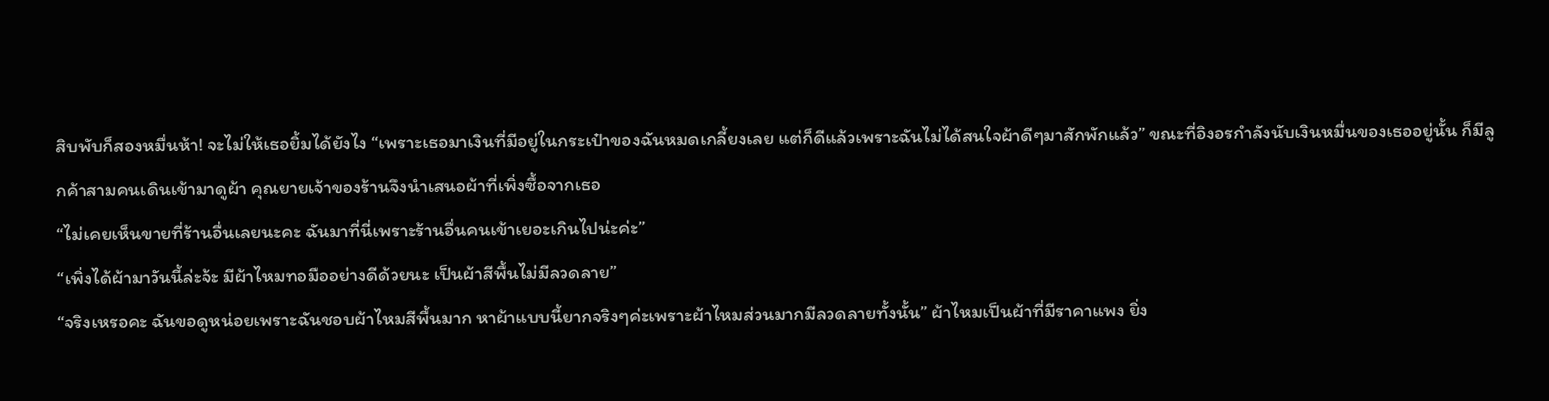สิบพับก็สองหมื่นห้า! จะไม่ให้เธอยิ้มได้ยังไง “เพราะเธอมาเงินที่มีอยู่ในกระเป๋าของฉันหมดเกลี้ยงเลย แต่ก็ดีแล้วเพราะฉันไม่ได้สนใจผ้าดีๆมาสักพักแล้ว” ขณะที่อิงอรกำลังนับเงินหมื่นของเธออยู่นั้น ก็มีลูกค้าสามคนเดินเข้ามาดูผ้า คุณยายเจ้าของร้านจึงนำเสนอผ้าที่เพิ่งซื้อจากเธอ
“ไม่เคยเห็นขายที่ร้านอื่นเลยนะคะ ฉันมาที่นี่เพราะร้านอื่นคนเข้าเยอะเกินไปน่ะค่ะ”
“เพิ่งได้ผ้ามาวันนี้ล่ะจ้ะ มีผ้าไหมทอมืออย่างดีด้วยนะ เป็นผ้าสีพื้นไม่มีลวดลาย”
“จริงเหรอคะ ฉันขอดูหน่อยเพราะฉันชอบผ้าไหมสีพื้นมาก หาผ้าแบบนี้ยากจริงๆค่ะเพราะผ้าไหมส่วนมากมีลวดลายทั้งนั้น” ผ้าไหมเป็นผ้าที่มีราคาแพง ยิ่ง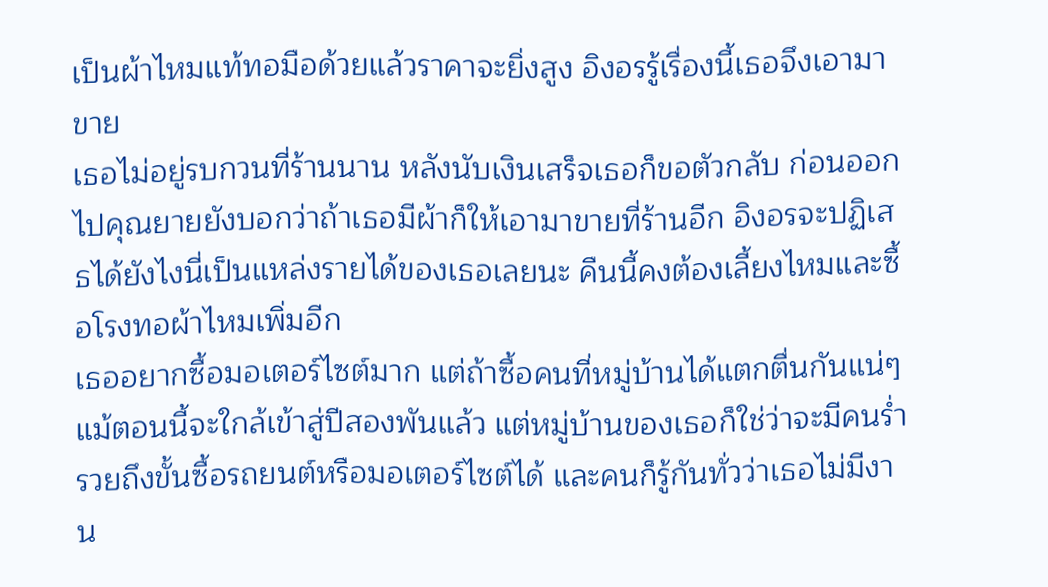เป็นผ้าไหมแท้ทอมือด้วยแล้วราคาจะยิ่งสูง อิงอรรู้เรื่องนี้เธอจึงเอามาขาย
เธอไม่อยู่รบกวนที่ร้านนาน หลังนับเงินเสร็จเธอก็ขอตัวกลับ ก่อนออกไปคุณยายยังบอกว่าถ้าเธอมีผ้าก็ให้เอามาขายที่ร้านอีก อิงอรจะปฏิเสธได้ยังไงนี่เป็นแหล่งรายได้ของเธอเลยนะ คืนนี้คงต้องเลี้ยงไหมและซื้อโรงทอผ้าไหมเพิ่มอีก
เธออยากซื้อมอเตอร์ไซต์มาก แต่ถ้าซื้อคนที่หมู่บ้านได้แตกตื่นกันแน่ๆ แม้ตอนนี้จะใกล้เข้าสู่ปีสองพันแล้ว แต่หมู่บ้านของเธอก็ใช่ว่าจะมีคนร่ำรวยถึงขั้นซื้อรถยนต์หรือมอเตอร์ไซต์ได้ และคนก็รู้กันทั่วว่าเธอไม่มีงาน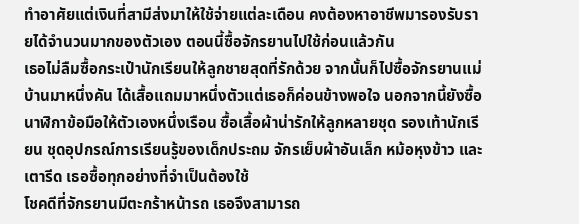ทำอาศัยแต่เงินที่สามีส่งมาให้ใช้จ่ายแต่ละเดือน คงต้องหาอาชีพมารองรับรายได้จำนวนมากของตัวเอง ตอนนี้ซื้อจักรยานไปใช้ก่อนแล้วกัน
เธอไม่ลืมซื้อกระเป๋านักเรียนให้ลูกชายสุดที่รักด้วย จากนั้นก็ไปซื้อจักรยานแม่บ้านมาหนึ่งคัน ได้เสื้อแถมมาหนึ่งตัวแต่เธอก็ค่อนข้างพอใจ นอกจากนี้ยังซื้อนาฬิกาข้อมือให้ตัวเองหนึ่งเรือน ซื้อเสื้อผ้าน่ารักให้ลูกหลายชุด รองเท้านักเรียน ชุดอุปกรณ์การเรียนรู้ของเด็กประถม จักรเย็บผ้าอันเล็ก หม้อหุงข้าว และเตารีด เธอซื้อทุกอย่างที่จำเป็นต้องใช้
โชคดีที่จักรยานมีตะกร้าหน้ารถ เธอจึงสามารถ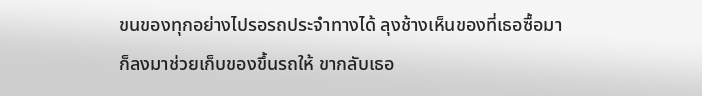ขนของทุกอย่างไปรอรถประจำทางได้ ลุงช้างเห็นของที่เธอซื้อมาก็ลงมาช่วยเก็บของขึ้นรถให้ ขากลับเธอ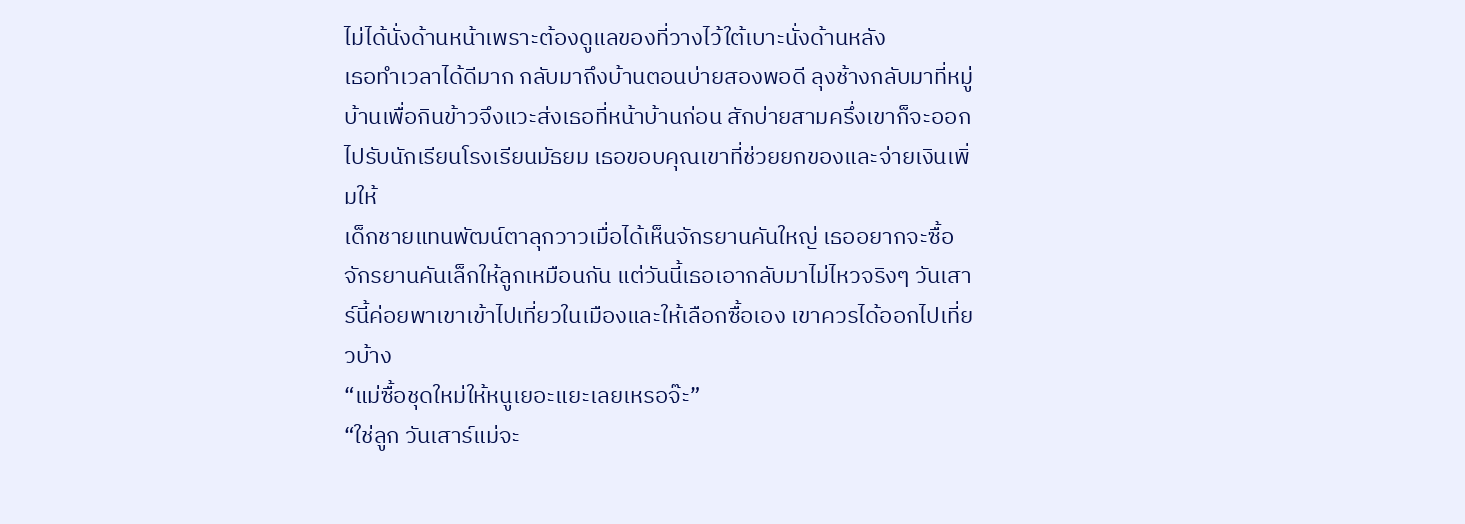ไม่ได้นั่งด้านหน้าเพราะต้องดูแลของที่วางไว้ใต้เบาะนั่งด้านหลัง
เธอทำเวลาได้ดีมาก กลับมาถึงบ้านตอนบ่ายสองพอดี ลุงช้างกลับมาที่หมู่บ้านเพื่อกินข้าวจึงแวะส่งเธอที่หน้าบ้านก่อน สักบ่ายสามครึ่งเขาก็จะออกไปรับนักเรียนโรงเรียนมัธยม เธอขอบคุณเขาที่ช่วยยกของและจ่ายเงินเพิ่มให้
เด็กชายแทนพัฒน์ตาลุกวาวเมื่อได้เห็นจักรยานคันใหญ่ เธออยากจะซื้อจักรยานคันเล็กให้ลูกเหมือนกัน แต่วันนี้เธอเอากลับมาไม่ไหวจริงๆ วันเสาร์นี้ค่อยพาเขาเข้าไปเที่ยวในเมืองและให้เลือกซื้อเอง เขาควรได้ออกไปเที่ยวบ้าง
“แม่ซื้อชุดใหม่ให้หนูเยอะแยะเลยเหรอจ๊ะ”
“ใช่ลูก วันเสาร์แม่จะ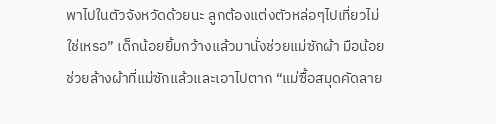พาไปในตัวจังหวัดด้วยนะ ลูกต้องแต่งตัวหล่อๆไปเที่ยวไม่ใช่เหรอ” เด็กน้อยยิ้มกว้างแล้วมานั่งช่วยแม่ซักผ้า มือน้อยช่วยล้างผ้าที่แม่ซักแล้วและเอาไปตาก “แม่ซื้อสมุดคัดลาย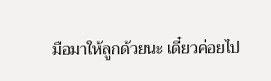มือมาให้ลูกด้วยนะ เดี๋ยวค่อยไป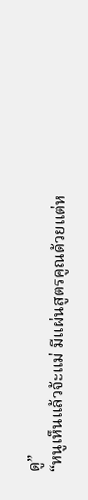ดู”
“หนูเห็นแล้วจ้ะแม่ มีแผ่นสูตรคูณด้วยแต่ห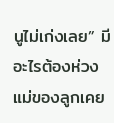นูไม่เก่งเลย” มีอะไรต้องห่วง แม่ของลูกเคย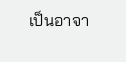เป็นอาจา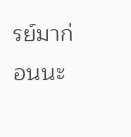รย์มาก่อนนะ